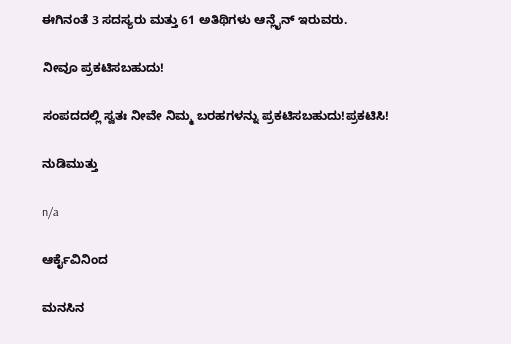ಈಗಿನಂತೆ 3 ಸದಸ್ಯರು ಮತ್ತು 61 ಅತಿಥಿಗಳು ಆನ್ಲೈನ್ ಇರುವರು.

ನೀವೂ ಪ್ರಕಟಿಸಬಹುದು!

ಸಂಪದದಲ್ಲಿ ಸ್ವತಃ ನೀವೇ ನಿಮ್ಮ ಬರಹಗಳನ್ನು ಪ್ರಕಟಿಸಬಹುದು!ಪ್ರಕಟಿಸಿ!

ನುಡಿಮುತ್ತು

n/a

ಆರ್ಕೈವಿನಿಂದ

ಮನಸಿನ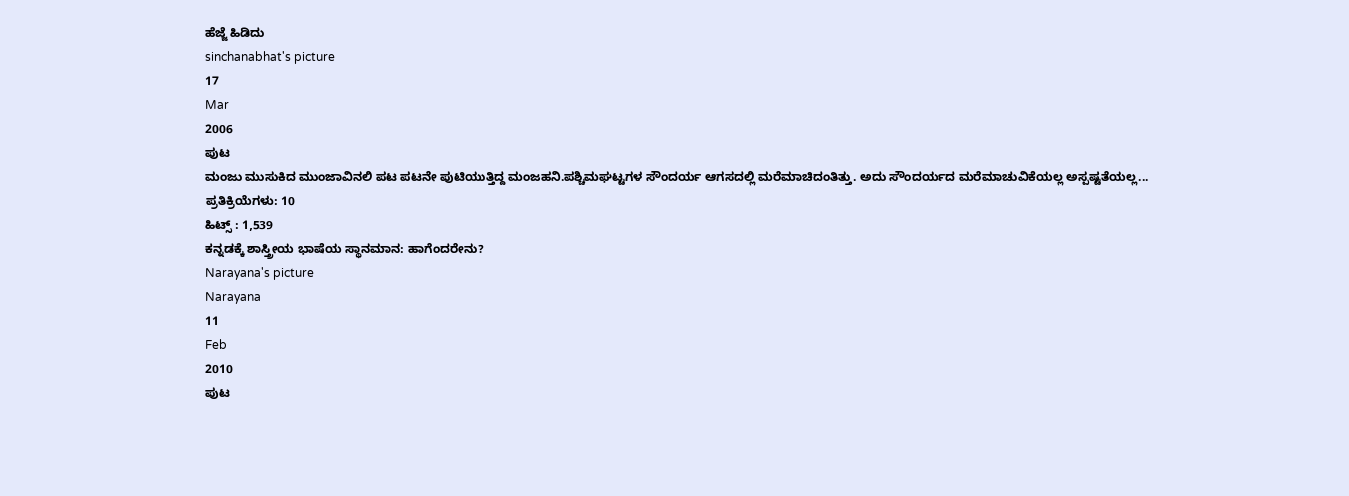ಹೆಜ್ಜೆ ಹಿಡಿದು
sinchanabhat's picture
17
Mar
2006
ಪುಟ
ಮಂಜು ಮುಸುಕಿದ ಮುಂಜಾವಿನಲಿ ಪಟ ಪಟನೇ ಪುಟಿಯುತ್ತಿದ್ದ ಮಂಜಹನಿ.ಪಶ್ಚಿಮಘಟ್ಟಗಳ ಸೌಂದರ್ಯ ಆಗಸದಲ್ಲಿ ಮರೆಮಾಚಿದಂತಿತ್ತು. ಅದು ಸೌಂದರ್ಯದ ಮರೆಮಾಚುವಿಕೆಯಲ್ಲ ಅಸ್ಪಷ್ಟತೆಯಲ್ಲ...
ಪ್ರತಿಕ್ರಿಯೆಗಳು: 10
ಹಿಟ್ಸ್ : 1,539
ಕನ್ನಡಕ್ಕೆ ಶಾಸ್ತ್ರೀಯ ಭಾಷೆಯ ಸ್ಥಾನಮಾನ: ಹಾಗೆಂದರೇನು?
Narayana's picture
Narayana
11
Feb
2010
ಪುಟ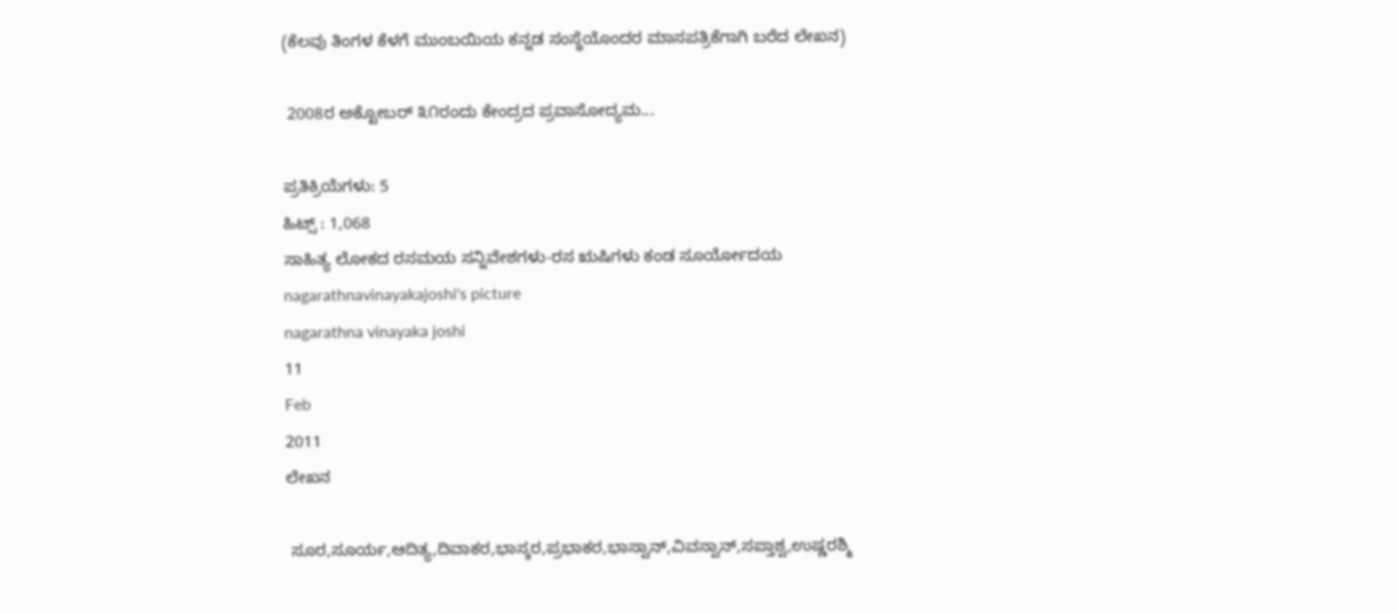(ಕೆಲವು ತಿಂಗಳ ಕೆಳಗೆ ಮುಂಬಯಿಯ ಕನ್ನಡ ಸಂಸ್ಥೆಯೊಂದರ ಮಾಸಪತ್ರಿಕೆಗಾಗಿ ಬರೆದ ಲೇಖನ)

 2008ರ ಅಕ್ಟೋಬರ್‍ ೩೧ರಂದು ಕೇಂದ್ರದ ಪ್ರವಾಸೋದ್ಯಮ...

ಪ್ರತಿಕ್ರಿಯೆಗಳು: 5
ಹಿಟ್ಸ್ : 1,068
ಸಾಹಿತ್ಯ ಲೋಕದ ರಸಮಯ ಸನ್ನಿವೇಶಗಳು-ರಸ ಋಷಿಗಳು ಕಂಡ ಸೂರ್ಯೋದಯ
nagarathnavinayakajoshi's picture
nagarathna vinayaka joshi
11
Feb
2011
ಲೇಖನ

 ಸೂರ,ಸೂರ್ಯ,ಆದಿತ್ಯ,ದಿವಾಕರ,ಭಾಸ್ಕರ,ಪ್ರಭಾಕರ,ಭಾಸ್ವಾನ್,ವಿವಸ್ವಾನ್,ಸಪ್ತಾಶ್ವ,ಉಷ್ಣರಶ್ಮಿ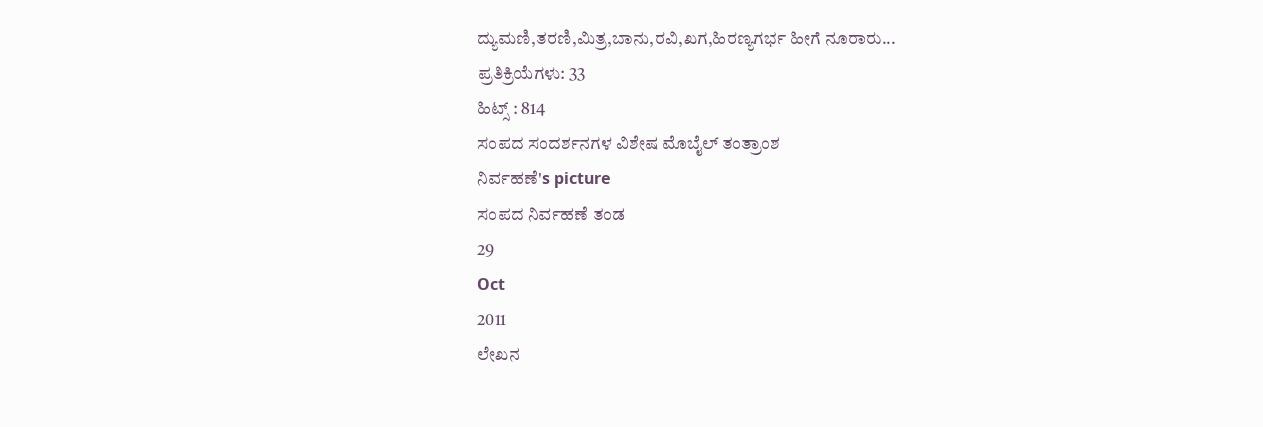ದ್ಯುಮಣಿ,ತರಣಿ,ಮಿತ್ರ,ಬಾನು,ರವಿ,ಖಗ,ಹಿರಣ್ಯಗರ್ಭ ಹೀಗೆ ನೂರಾರು...
ಪ್ರತಿಕ್ರಿಯೆಗಳು: 33
ಹಿಟ್ಸ್ : 814
ಸಂಪದ ಸಂದರ್ಶನಗಳ ವಿಶೇಷ ಮೊಬೈಲ್ ತಂತ್ರಾಂಶ
ನಿರ್ವಹಣೆ's picture
ಸಂಪದ ನಿರ್ವಹಣೆ ತಂಡ
29
Oct
2011
ಲೇಖನ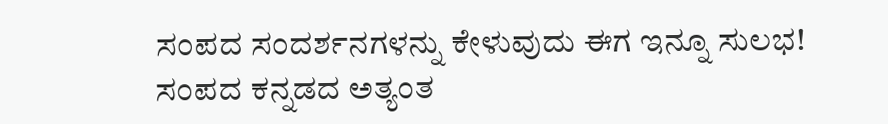ಸಂಪದ ಸಂದರ್ಶನಗಳನ್ನು ಕೇಳುವುದು ಈಗ ಇನ್ನೂ ಸುಲಭ!
ಸಂಪದ ಕನ್ನಡದ ಅತ್ಯಂತ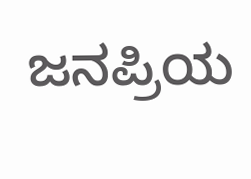ಜನಪ್ರಿಯ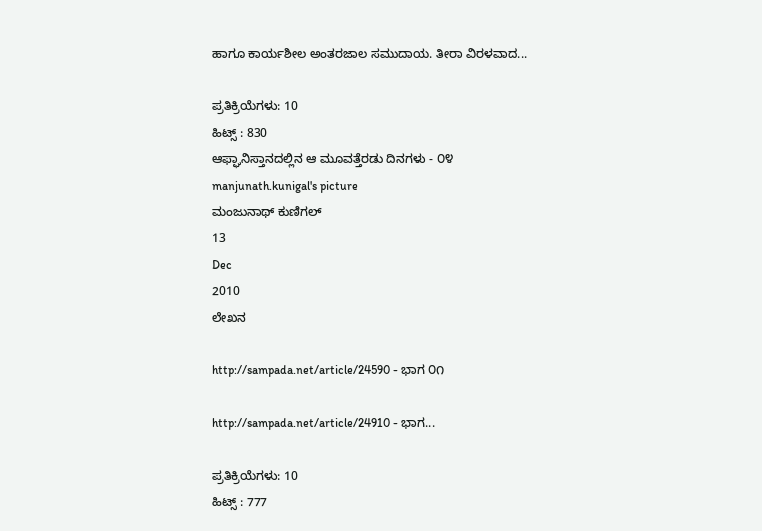ಹಾಗೂ ಕಾರ್ಯಶೀಲ ಅಂತರಜಾಲ ಸಮುದಾಯ. ತೀರಾ ವಿರಳವಾದ...

ಪ್ರತಿಕ್ರಿಯೆಗಳು: 10
ಹಿಟ್ಸ್ : 830
ಆಫ್ಘಾನಿಸ್ತಾನದಲ್ಲಿನ ಆ ಮೂವತ್ತೆರಡು ದಿನಗಳು - ೦೪
manjunath.kunigal's picture
ಮಂಜುನಾಥ್ ಕುಣಿಗಲ್
13
Dec
2010
ಲೇಖನ

http://sampada.net/article/24590 - ಭಾಗ ೦೧

http://sampada.net/article/24910 - ಭಾಗ...

ಪ್ರತಿಕ್ರಿಯೆಗಳು: 10
ಹಿಟ್ಸ್ : 777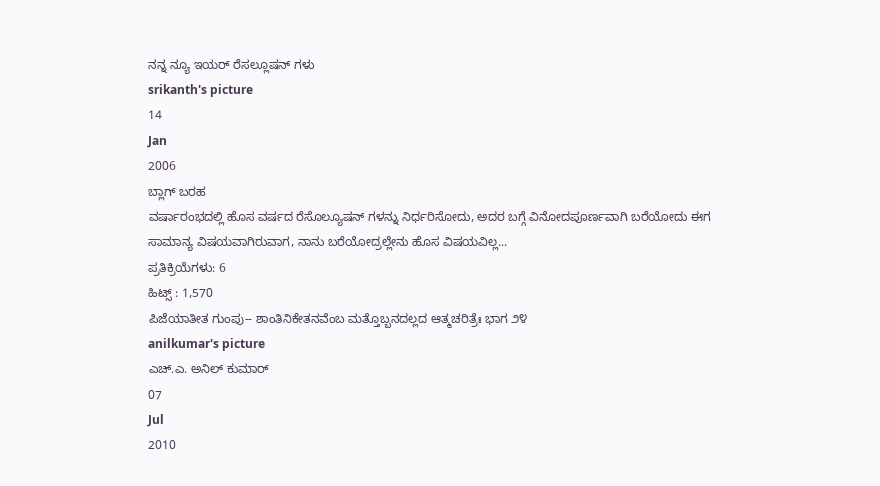ನನ್ನ ನ್ಯೂ ಇಯರ್ ರೆಸಲ್ಲೂಷನ್ ಗಳು
srikanth's picture
14
Jan
2006
ಬ್ಲಾಗ್ ಬರಹ
ವರ್ಷಾರಂಭದಲ್ಲಿ ಹೊಸ ವರ್ಷದ ರೆಸೊಲ್ಯೂಷನ್ ಗಳನ್ನು ನಿರ್ಧರಿಸೋದು, ಅದರ ಬಗ್ಗೆ ವಿನೋದಪೂರ್ಣವಾಗಿ ಬರೆಯೋದು ಈಗ ಸಾಮಾನ್ಯ ವಿಷಯವಾಗಿರುವಾಗ, ನಾನು ಬರೆಯೋದ್ರಲ್ಲೇನು ಹೊಸ ವಿಷಯವಿಲ್ಲ...
ಪ್ರತಿಕ್ರಿಯೆಗಳು: 6
ಹಿಟ್ಸ್ : 1,570
ಪಿಜೆಯಾತೀತ ಗುಂಪು-- ಶಾಂತಿನಿಕೇತನವೆಂಬ ಮತ್ತೊಬ್ಬನದಲ್ಲದ ಆತ್ಮಚರಿತ್ರೆಃ ಭಾಗ ೨೪
anilkumar's picture
ಎಚ್.ಎ. ಅನಿಲ್ ಕುಮಾರ್
07
Jul
2010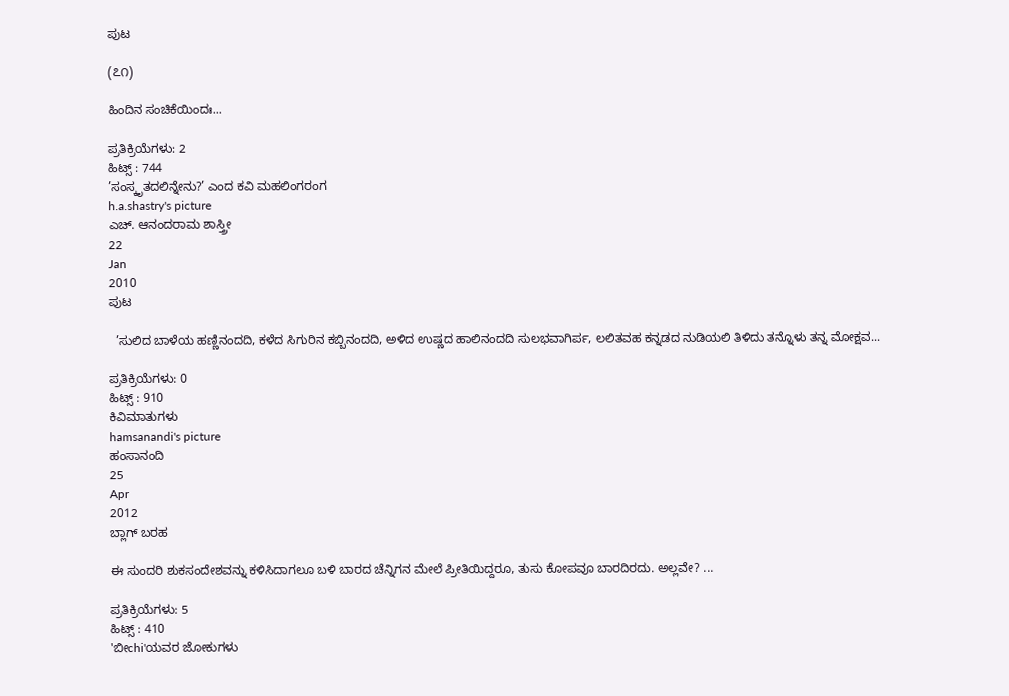ಪುಟ

(೭೧)

ಹಿಂದಿನ ಸಂಚಿಕೆಯಿಂದಃ...

ಪ್ರತಿಕ್ರಿಯೆಗಳು: 2
ಹಿಟ್ಸ್ : 744
’ಸಂಸ್ಕೃತದಲಿನ್ನೇನು?’ ಎಂದ ಕವಿ ಮಹಲಿಂಗರಂಗ
h.a.shastry's picture
ಎಚ್. ಆನಂದರಾಮ ಶಾಸ್ತ್ರೀ
22
Jan
2010
ಪುಟ

  ’ಸುಲಿದ ಬಾಳೆಯ ಹಣ್ಣಿನಂದದಿ, ಕಳೆದ ಸಿಗುರಿನ ಕಬ್ಬಿನಂದದಿ, ಅಳಿದ ಉಷ್ಣದ ಹಾಲಿನಂದದಿ ಸುಲಭವಾಗಿರ್ಪ, ಲಲಿತವಹ ಕನ್ನಡದ ನುಡಿಯಲಿ ತಿಳಿದು ತನ್ನೊಳು ತನ್ನ ಮೋಕ್ಷವ...

ಪ್ರತಿಕ್ರಿಯೆಗಳು: 0
ಹಿಟ್ಸ್ : 910
ಕಿವಿಮಾತುಗಳು
hamsanandi's picture
ಹಂಸಾನಂದಿ
25
Apr
2012
ಬ್ಲಾಗ್ ಬರಹ

ಈ ಸುಂದರಿ ಶುಕಸಂದೇಶವನ್ನು ಕಳಿಸಿದಾಗಲೂ ಬಳಿ ಬಾರದ ಚೆನ್ನಿಗನ ಮೇಲೆ ಪ್ರೀತಿಯಿದ್ದರೂ, ತುಸು ಕೋಪವೂ ಬಾರದಿರದು. ಅಲ್ಲವೇ? ...

ಪ್ರತಿಕ್ರಿಯೆಗಳು: 5
ಹಿಟ್ಸ್ : 410
'ಬೀchi'ಯವರ ಜೋಕುಗಳು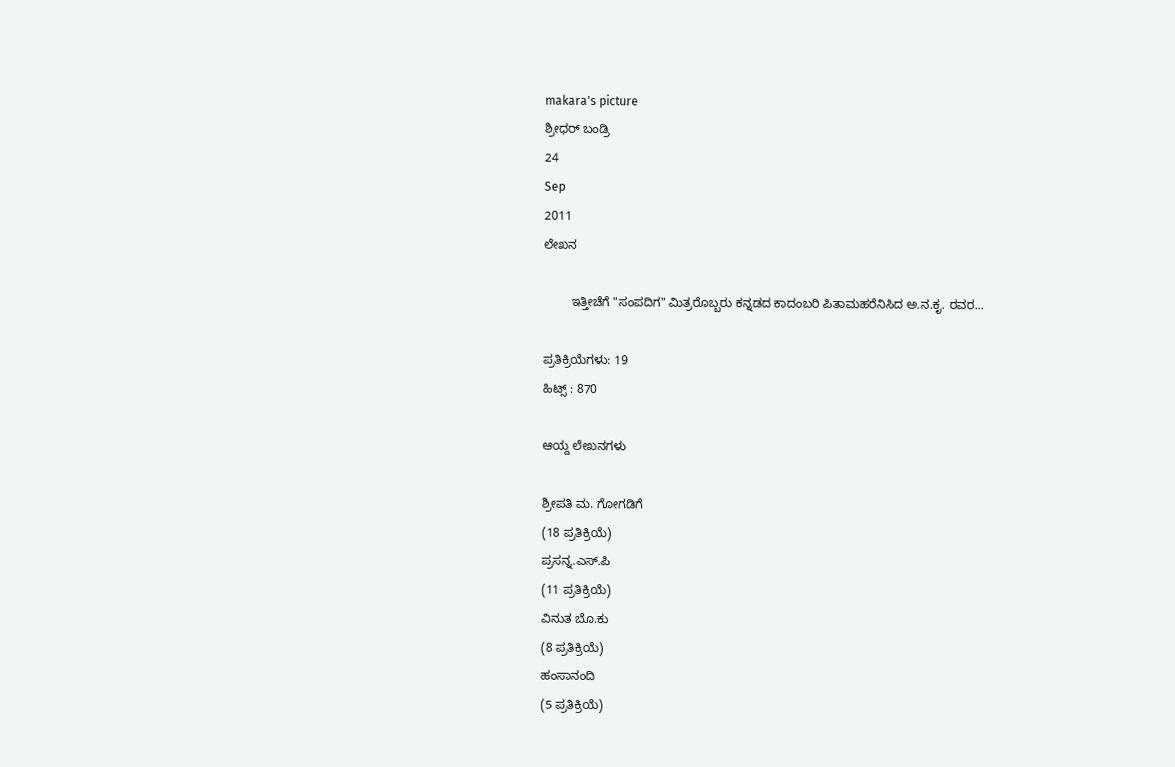makara's picture
ಶ್ರೀಧರ್ ಬಂಡ್ರಿ
24
Sep
2011
ಲೇಖನ

        ಇತ್ತೀಚೆಗೆ "ಸಂಪದಿಗ" ಮಿತ್ರರೊಬ್ಬರು ಕನ್ನಡದ ಕಾದಂಬರಿ ಪಿತಾಮಹರೆನಿಸಿದ ಅ.ನ.ಕೃ. ರವರ...

ಪ್ರತಿಕ್ರಿಯೆಗಳು: 19
ಹಿಟ್ಸ್ : 870

ಆಯ್ದ ಲೇಖನಗಳು

ಶ್ರೀಪತಿ ಮ. ಗೋಗಡಿಗೆ
(18 ಪ್ರತಿಕ್ರಿಯೆ)
ಪ್ರಸನ್ನ.ಎಸ್.ಪಿ
(11 ಪ್ರತಿಕ್ರಿಯೆ)
ವಿನುತ ಬೊ.ಕು
(8 ಪ್ರತಿಕ್ರಿಯೆ)
ಹಂಸಾನಂದಿ
(5 ಪ್ರತಿಕ್ರಿಯೆ)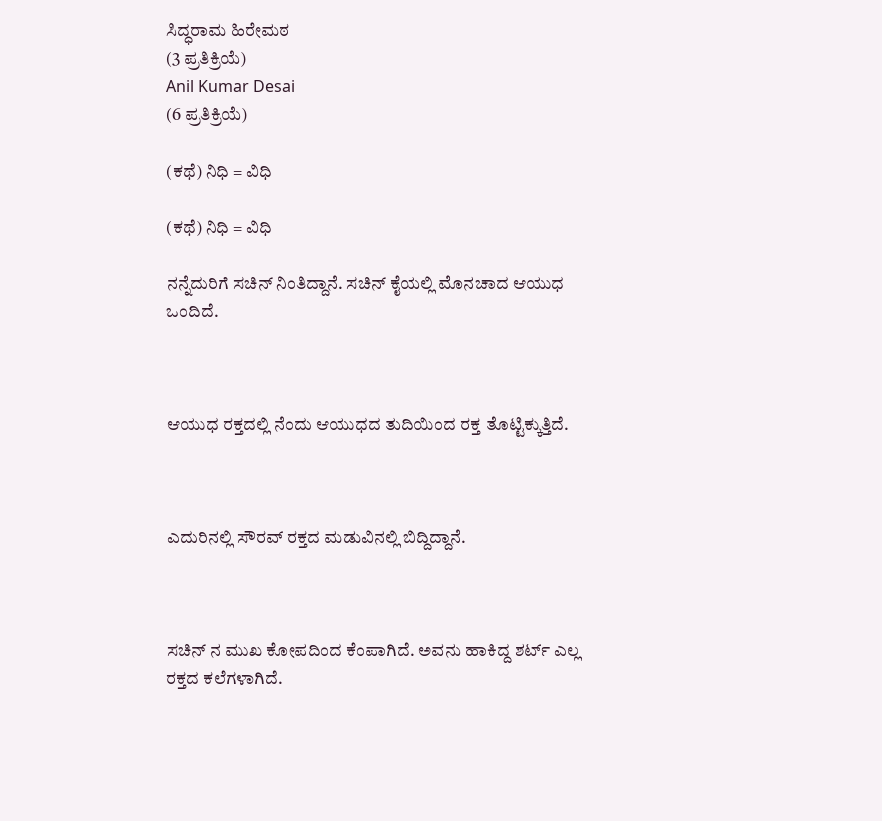ಸಿದ್ಧರಾಮ ಹಿರೇಮಠ
(3 ಪ್ರತಿಕ್ರಿಯೆ)
Anil Kumar Desai
(6 ಪ್ರತಿಕ್ರಿಯೆ)

(ಕಥೆ) ನಿಧಿ ‍‍= ವಿಧಿ

(ಕಥೆ) ನಿಧಿ ‍‍= ವಿಧಿ

ನನ್ನೆದುರಿಗೆ ಸಚಿನ್ ನಿಂತಿದ್ದಾನೆ. ಸಚಿನ್ ಕೈಯಲ್ಲಿ ಮೊನಚಾದ ಆಯುಧ ಒಂದಿದೆ.



ಆಯುಧ ರಕ್ತದಲ್ಲಿ ನೆಂದು ಆಯುಧದ ತುದಿಯಿಂದ ರಕ್ತ ತೊಟ್ಟಿಕ್ಕುತ್ತಿದೆ.



ಎದುರಿನಲ್ಲಿ ಸೌರವ್ ರಕ್ತದ ಮಡುವಿನಲ್ಲಿ ಬಿದ್ದಿದ್ದಾನೆ.



ಸಚಿನ್ ನ ಮುಖ ಕೋಪದಿಂದ ಕೆಂಪಾಗಿದೆ. ಅವನು ಹಾಕಿದ್ದ ಶರ್ಟ್ ಎಲ್ಲ ರಕ್ತದ ಕಲೆಗಳಾಗಿದೆ.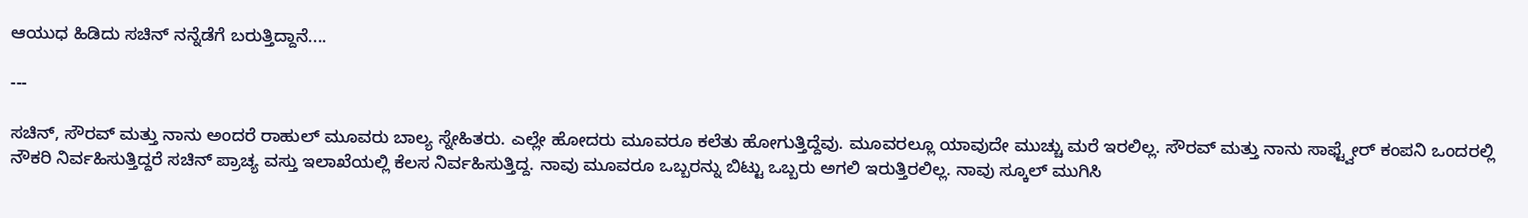ಆಯುಧ ಹಿಡಿದು ಸಚಿನ್ ನನ್ನೆಡೆಗೆ ಬರುತ್ತಿದ್ದಾನೆ....

---

ಸಚಿನ್, ಸೌರವ್ ಮತ್ತು ನಾನು ಅಂದರೆ ರಾಹುಲ್ ಮೂವರು ಬಾಲ್ಯ ಸ್ನೇಹಿತರು. ಎಲ್ಲೇ ಹೋದರು ಮೂವರೂ ಕಲೆತು ಹೋಗುತ್ತಿದ್ದೆವು. ಮೂವರಲ್ಲೂ ಯಾವುದೇ ಮುಚ್ಚು ಮರೆ ಇರಲಿಲ್ಲ. ಸೌರವ್ ಮತ್ತು ನಾನು ಸಾಫ್ಟ್ವೇರ್ ಕಂಪನಿ ಒಂದರಲ್ಲಿ ನೌಕರಿ ನಿರ್ವಹಿಸುತ್ತಿದ್ದರೆ ಸಚಿನ್ ಪ್ರಾಚ್ಯ ವಸ್ತು ಇಲಾಖೆಯಲ್ಲಿ ಕೆಲಸ ನಿರ್ವಹಿಸುತ್ತಿದ್ದ. ನಾವು ಮೂವರೂ ಒಬ್ಬರನ್ನು ಬಿಟ್ಟು ಒಬ್ಬರು ಅಗಲಿ ಇರುತ್ತಿರಲಿಲ್ಲ. ನಾವು ಸ್ಕೂಲ್ ಮುಗಿಸಿ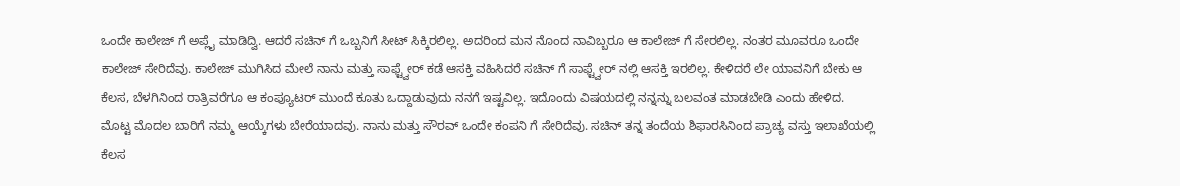ಒಂದೇ ಕಾಲೇಜ್ ಗೆ ಅಪ್ಲೈ ಮಾಡಿದ್ವಿ. ಆದರೆ ಸಚಿನ್ ಗೆ ಒಬ್ಬನಿಗೆ ಸೀಟ್ ಸಿಕ್ಕಿರಲಿಲ್ಲ. ಅದರಿಂದ ಮನ ನೊಂದ ನಾವಿಬ್ಬರೂ ಆ ಕಾಲೇಜ್ ಗೆ ಸೇರಲಿಲ್ಲ. ನಂತರ ಮೂವರೂ ಒಂದೇ ಕಾಲೇಜ್ ಸೇರಿದೆವು. ಕಾಲೇಜ್ ಮುಗಿಸಿದ ಮೇಲೆ ನಾನು ಮತ್ತು ಸಾಫ್ಟ್ವೇರ್ ಕಡೆ ಆಸಕ್ತಿ ವಹಿಸಿದರೆ ಸಚಿನ್ ಗೆ ಸಾಫ್ಟ್ವೇರ್ ನಲ್ಲಿ ಆಸಕ್ತಿ ಇರಲಿಲ್ಲ. ಕೇಳಿದರೆ ಲೇ ಯಾವನಿಗೆ ಬೇಕು ಆ ಕೆಲಸ, ಬೆಳಗಿನಿಂದ ರಾತ್ರಿವರೆಗೂ ಆ ಕಂಪ್ಯೂಟರ್ ಮುಂದೆ ಕೂತು ಒದ್ದಾಡುವುದು ನನಗೆ ಇಷ್ಟವಿಲ್ಲ. ಇದೊಂದು ವಿಷಯದಲ್ಲಿ ನನ್ನನ್ನು ಬಲವಂತ ಮಾಡಬೇಡಿ ಎಂದು ಹೇಳಿದ. ಮೊಟ್ಟ ಮೊದಲ ಬಾರಿಗೆ ನಮ್ಮ ಆಯ್ಕೆಗಳು ಬೇರೆಯಾದವು. ನಾನು ಮತ್ತು ಸೌರವ್ ಒಂದೇ ಕಂಪನಿ ಗೆ ಸೇರಿದೆವು. ಸಚಿನ್ ತನ್ನ ತಂದೆಯ ಶಿಫಾರಸಿನಿಂದ ಪ್ರಾಚ್ಯ ವಸ್ತು ಇಲಾಖೆಯಲ್ಲಿ ಕೆಲಸ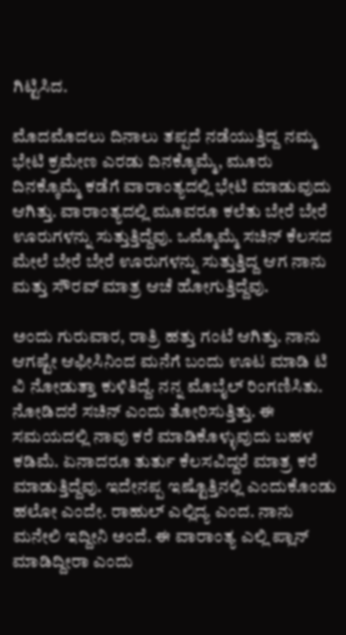ಗಿಟ್ಟಿಸಿದ.

ಮೊದಮೊದಲು ದಿನಾಲು ತಪ್ಪದೆ ನಡೆಯುತ್ತಿದ್ದ ನಮ್ಮ ಭೇಟಿ ಕ್ರಮೇಣ ಎರಡು ದಿನಕ್ಕೊಮ್ಮೆ, ಮೂರು ದಿನಕ್ಕೊಮ್ಮೆ ಕಡೆಗೆ ವಾರಾಂತ್ಯದಲ್ಲಿ ಭೇಟಿ ಮಾಡುವುದು ಆಗಿತ್ತು. ವಾರಾಂತ್ಯದಲ್ಲಿ ಮೂವರೂ ಕಲೆತು ಬೇರೆ ಬೇರೆ ಊರುಗಳನ್ನು ಸುತ್ತುತ್ತಿದ್ದೆವು. ಒಮ್ಮೊಮ್ಮೆ ಸಚಿನ್ ಕೆಲಸದ ಮೇಲೆ ಬೇರೆ ಬೇರೆ ಊರುಗಳನ್ನು ಸುತ್ತುತ್ತಿದ್ದ ಆಗ ನಾನು ಮತ್ತು ಸೌರವ್ ಮಾತ್ರ ಆಚೆ ಹೋಗುತ್ತಿದ್ದೆವು.

ಅಂದು ಗುರುವಾರ, ರಾತ್ರಿ ಹತ್ತು ಗಂಟೆ ಆಗಿತ್ತು. ನಾನು ಆಗಷ್ಟೇ ಆಫೀಸಿನಿಂದ ಮನೆಗೆ ಬಂದು ಊಟ ಮಾಡಿ ಟಿ ವಿ ನೋಡುತ್ತಾ ಕುಳಿತಿದ್ದೆ. ನನ್ನ ಮೊಬೈಲ್ ರಿಂಗಣಿಸಿತು. ನೋಡಿದರೆ ಸಚಿನ್ ಎಂದು ತೋರಿಸುತ್ತಿತ್ತು. ಈ ಸಮಯದಲ್ಲಿ ನಾವು ಕರೆ ಮಾಡಿಕೊಳ್ಳುವುದು ಬಹಳ ಕಡಿಮೆ. ಏನಾದರೂ ತುರ್ತು ಕೆಲಸವಿದ್ದರೆ ಮಾತ್ರ ಕರೆ ಮಾಡುತ್ತಿದ್ದೆವು. ಇದೇನಪ್ಪ ಇಷ್ಟೊತ್ತಿನಲ್ಲಿ ಎಂದುಕೊಂಡು ಹಲೋ ಎಂದೇ. ರಾಹುಲ್ ಎಲ್ಲಿದ್ಯ ಎಂದ. ನಾನು ಮನೇಲಿ ಇದ್ದೀನಿ ಅಂದೆ. ಈ ವಾರಾಂತ್ಯ ಎಲ್ಲಿ ಪ್ಲಾನ್ ಮಾಡಿದ್ದೀರಾ ಎಂದು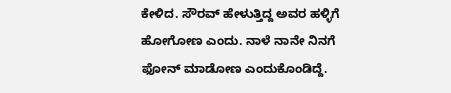ಕೇಳಿದ. ಸೌರವ್ ಹೇಳುತ್ತಿದ್ದ ಅವರ ಹಳ್ಳಿಗೆ ಹೋಗೋಣ ಎಂದು. ನಾಳೆ ನಾನೇ ನಿನಗೆ ಫೋನ್ ಮಾಡೋಣ ಎಂದುಕೊಂಡಿದ್ದೆ.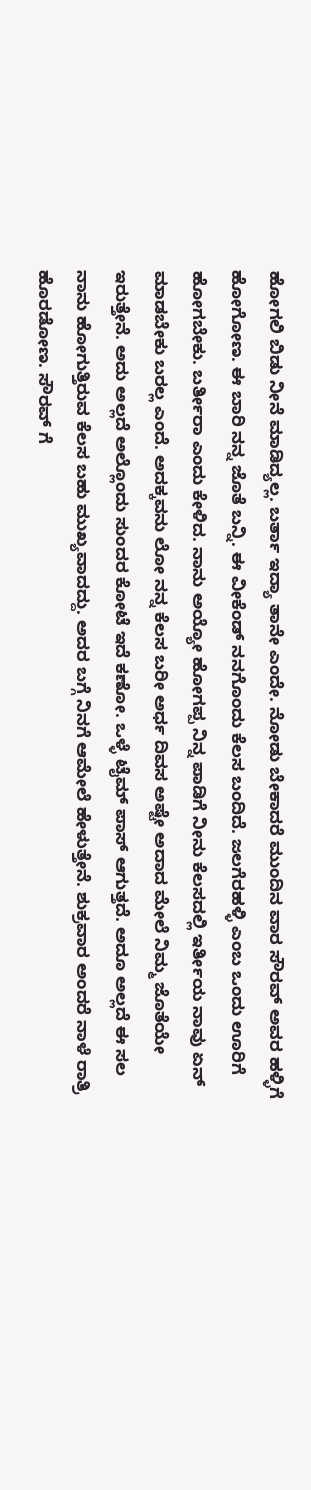ಹೋಗಲಿ ಬಿಡು ನೀನೆ ಮಾಡಿದ್ಯಲ್ಲ. ಬರ್ತಾ ಇದ್ಯಾ ತಾನೇ ಎಂದೇ. ನೋಡು ಬೇಕಾದರೆ ಮುಂದಿನ ವಾರ ಸೌರವ್ ಅವರ ಹಳ್ಳಿಗೆ ಹೋಗೋಣ. ಈ ಬಾರಿ ನನ್ನ ಜೊತೆ ಬನ್ನಿ. ಈ ವೀಕೆಂಡ್ ನನಗೊಂದು ಕೆಲಸ ಬಂದಿದೆ. ಜಲಗೆರಹಳ್ಳಿ ಎಂಬ ಒಂದು ಊರಿಗೆ ಹೋಗಬೇಕು. ಬರ್ತೀರಾ ಎಂದು ಕೇಳಿದ. ನಾನು ಅಯ್ಯೋ ಹೋಗಪ್ಪ ನಿನ್ನ ಪಾಡಿಗೆ ನೀನು ಕೆಲಸದಲ್ಲಿ ಇರ್ತೀಯ ನಾವು ಏನ್ ಮಾಡಬೇಕು ಬರಲ್ಲ ಎಂದೆ. ಅದಕ್ಕವನು ಲೋ ನನ್ನ ಕೆಲಸ ಬರೀ ಅರ್ಧ ದಿವಸ ಅಷ್ಟೇ ಅದಾದ ಮೇಲೆ ನಿಮ್ಮ ಜೊತೆಯೇ ಇರುತ್ತೇನೆ. ಅದು ಅಲ್ಲದೆ ಅಲ್ಲೊಂದು ಸುಂದರ ಕೋಟೆ ಇದೆ ಕಣೋ. ಒಳ್ಳೆ ಟೈಮ್ ಪಾಸ್ ಆಗುತ್ತದೆ. ಅದೂ ಅಲ್ಲದೆ ಈ ಸಲ ನಾನು ಹೋಗುತ್ತಿರುವ ಕೆಲಸ ಬಹು ಮುಖ್ಯವಾದದ್ದು. ಅದರ ಬಗ್ಗೆ ನಿನಗೆ ಆಮೇಲೆ ಹೇಳುತ್ತೇನೆ. ಶುಕ್ರವಾರ ಅಂದರೆ ನಾಳೆ ರಾತ್ರಿ ಹೊರಡೋಣ. ಸೌರವ್ ಗೆ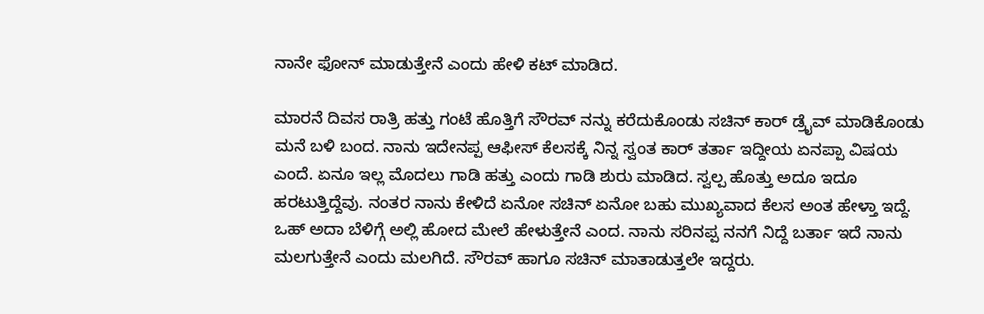ನಾನೇ ಫೋನ್ ಮಾಡುತ್ತೇನೆ ಎಂದು ಹೇಳಿ ಕಟ್ ಮಾಡಿದ.

ಮಾರನೆ ದಿವಸ ರಾತ್ರಿ ಹತ್ತು ಗಂಟೆ ಹೊತ್ತಿಗೆ ಸೌರವ್ ನನ್ನು ಕರೆದುಕೊಂಡು ಸಚಿನ್ ಕಾರ್ ಡ್ರೈವ್ ಮಾಡಿಕೊಂಡು ಮನೆ ಬಳಿ ಬಂದ. ನಾನು ಇದೇನಪ್ಪ ಆಫೀಸ್ ಕೆಲಸಕ್ಕೆ ನಿನ್ನ ಸ್ವಂತ ಕಾರ್ ತರ್ತಾ ಇದ್ದೀಯ ಏನಪ್ಪಾ ವಿಷಯ ಎಂದೆ. ಏನೂ ಇಲ್ಲ ಮೊದಲು ಗಾಡಿ ಹತ್ತು ಎಂದು ಗಾಡಿ ಶುರು ಮಾಡಿದ. ಸ್ವಲ್ಪ ಹೊತ್ತು ಅದೂ ಇದೂ ಹರಟುತ್ತಿದ್ದೆವು. ನಂತರ ನಾನು ಕೇಳಿದೆ ಏನೋ ಸಚಿನ್ ಏನೋ ಬಹು ಮುಖ್ಯವಾದ ಕೆಲಸ ಅಂತ ಹೇಳ್ತಾ ಇದ್ದೆ. ಒಹ್ ಅದಾ ಬೆಳಿಗ್ಗೆ ಅಲ್ಲಿ ಹೋದ ಮೇಲೆ ಹೇಳುತ್ತೇನೆ ಎಂದ. ನಾನು ಸರಿನಪ್ಪ ನನಗೆ ನಿದ್ದೆ ಬರ್ತಾ ಇದೆ ನಾನು ಮಲಗುತ್ತೇನೆ ಎಂದು ಮಲಗಿದೆ. ಸೌರವ್ ಹಾಗೂ ಸಚಿನ್ ಮಾತಾಡುತ್ತಲೇ ಇದ್ದರು.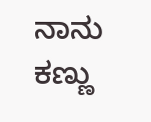ನಾನು ಕಣ್ಣು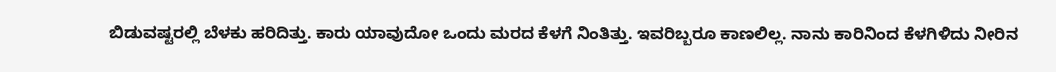ಬಿಡುವಷ್ಟರಲ್ಲಿ ಬೆಳಕು ಹರಿದಿತ್ತು. ಕಾರು ಯಾವುದೋ ಒಂದು ಮರದ ಕೆಳಗೆ ನಿಂತಿತ್ತು. ಇವರಿಬ್ಬರೂ ಕಾಣಲಿಲ್ಲ. ನಾನು ಕಾರಿನಿಂದ ಕೆಳಗಿಳಿದು ನೀರಿನ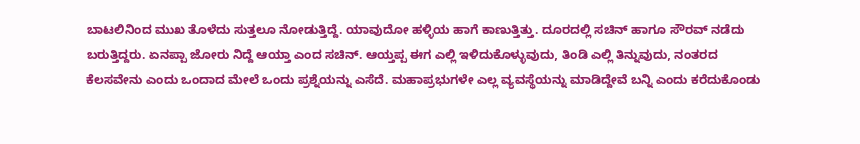ಬಾಟಲಿನಿಂದ ಮುಖ ತೊಳೆದು ಸುತ್ತಲೂ ನೋಡುತ್ತಿದ್ದೆ. ಯಾವುದೋ ಹಳ್ಳಿಯ ಹಾಗೆ ಕಾಣುತ್ತಿತ್ತು. ದೂರದಲ್ಲಿ ಸಚಿನ್ ಹಾಗೂ ಸೌರವ್ ನಡೆದು ಬರುತ್ತಿದ್ದರು. ಏನಪ್ಪಾ ಜೋರು ನಿದ್ದೆ ಆಯ್ತಾ ಎಂದ ಸಚಿನ್. ಆಯ್ತಪ್ಪ ಈಗ ಎಲ್ಲಿ ಇಳಿದುಕೊಳ್ಳುವುದು, ತಿಂಡಿ ಎಲ್ಲಿ ತಿನ್ನುವುದು, ನಂತರದ ಕೆಲಸವೇನು ಎಂದು ಒಂದಾದ ಮೇಲೆ ಒಂದು ಪ್ರಶ್ನೆಯನ್ನು ಎಸೆದೆ. ಮಹಾಪ್ರಭುಗಳೇ ಎಲ್ಲ ವ್ಯವಸ್ಥೆಯನ್ನು ಮಾಡಿದ್ದೇವೆ ಬನ್ನಿ ಎಂದು ಕರೆದುಕೊಂಡು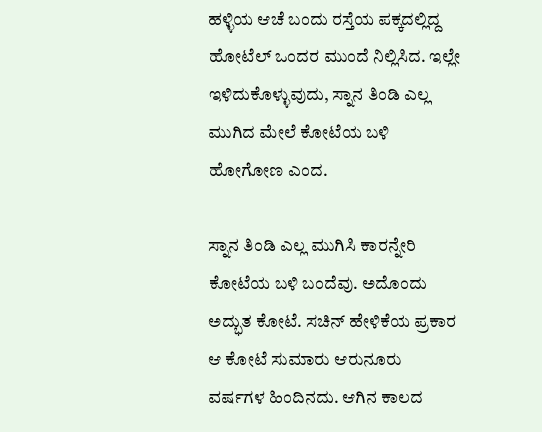ಹಳ್ಳಿಯ ಆಚೆ ಬಂದು ರಸ್ತೆಯ ಪಕ್ಕದಲ್ಲಿದ್ದ ಹೋಟೆಲ್ ಒಂದರ ಮುಂದೆ ನಿಲ್ಲಿಸಿದ. ಇಲ್ಲೇ ಇಳಿದುಕೊಳ್ಳುವುದು, ಸ್ನಾನ ತಿಂಡಿ ಎಲ್ಲ ಮುಗಿದ ಮೇಲೆ ಕೋಟೆಯ ಬಳಿ ಹೋಗೋಣ ಎಂದ.

ಸ್ನಾನ ತಿಂಡಿ ಎಲ್ಲ ಮುಗಿಸಿ ಕಾರನ್ನೇರಿ ಕೋಟೆಯ ಬಳಿ ಬಂದೆವು. ಅದೊಂದು ಅದ್ಭುತ ಕೋಟೆ. ಸಚಿನ್ ಹೇಳಿಕೆಯ ಪ್ರಕಾರ ಆ ಕೋಟೆ ಸುಮಾರು ಆರುನೂರು ವರ್ಷಗಳ ಹಿಂದಿನದು. ಆಗಿನ ಕಾಲದ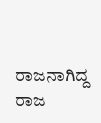ರಾಜನಾಗಿದ್ದ ರಾಜ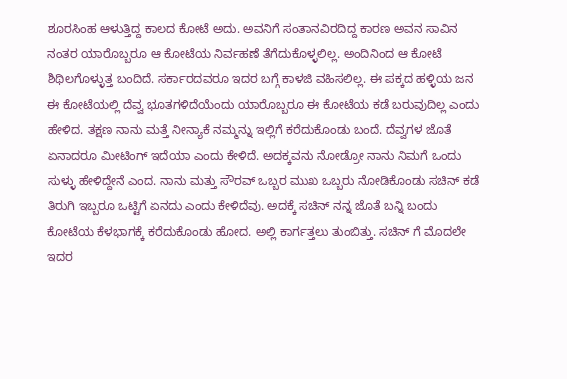ಶೂರಸಿಂಹ ಆಳುತ್ತಿದ್ದ ಕಾಲದ ಕೋಟೆ ಅದು. ಅವನಿಗೆ ಸಂತಾನವಿರದಿದ್ದ ಕಾರಣ ಅವನ ಸಾವಿನ ನಂತರ ಯಾರೊಬ್ಬರೂ ಆ ಕೋಟೆಯ ನಿರ್ವಹಣೆ ತೆಗೆದುಕೊಳ್ಳಲಿಲ್ಲ. ಅಂದಿನಿಂದ ಆ ಕೋಟೆ ಶಿಥಿಲಗೊಳ್ಳುತ್ತ ಬಂದಿದೆ. ಸರ್ಕಾರದವರೂ ಇದರ ಬಗ್ಗೆ ಕಾಳಜಿ ವಹಿಸಲಿಲ್ಲ. ಈ ಪಕ್ಕದ ಹಳ್ಳಿಯ ಜನ ಈ ಕೋಟೆಯಲ್ಲಿ ದೆವ್ವ ಭೂತಗಳಿದೆಯೆಂದು ಯಾರೊಬ್ಬರೂ ಈ ಕೋಟೆಯ ಕಡೆ ಬರುವುದಿಲ್ಲ ಎಂದು ಹೇಳಿದ. ತಕ್ಷಣ ನಾನು ಮತ್ತೆ ನೀನ್ಯಾಕೆ ನಮ್ಮನ್ನು ಇಲ್ಲಿಗೆ ಕರೆದುಕೊಂಡು ಬಂದೆ. ದೆವ್ವಗಳ ಜೊತೆ ಏನಾದರೂ ಮೀಟಿಂಗ್ ಇದೆಯಾ ಎಂದು ಕೇಳಿದೆ. ಅದಕ್ಕವನು ನೋಡ್ರೋ ನಾನು ನಿಮಗೆ ಒಂದು ಸುಳ್ಳು ಹೇಳಿದ್ದೇನೆ ಎಂದ. ನಾನು ಮತ್ತು ಸೌರವ್ ಒಬ್ಬರ ಮುಖ ಒಬ್ಬರು ನೋಡಿಕೊಂಡು ಸಚಿನ್ ಕಡೆ ತಿರುಗಿ ಇಬ್ಬರೂ ಒಟ್ಟಿಗೆ ಏನದು ಎಂದು ಕೇಳಿದೆವು. ಅದಕ್ಕೆ ಸಚಿನ್ ನನ್ನ ಜೊತೆ ಬನ್ನಿ ಬಂದು ಕೋಟೆಯ ಕೆಳಭಾಗಕ್ಕೆ ಕರೆದುಕೊಂಡು ಹೋದ. ಅಲ್ಲಿ ಕಾರ್ಗತ್ತಲು ತುಂಬಿತ್ತು. ಸಚಿನ್ ಗೆ ಮೊದಲೇ ಇದರ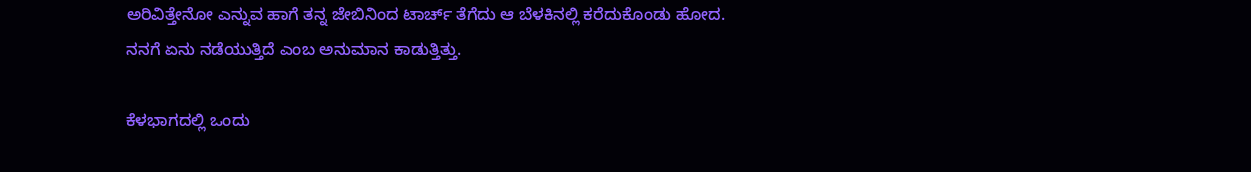ಅರಿವಿತ್ತೇನೋ ಎನ್ನುವ ಹಾಗೆ ತನ್ನ ಜೇಬಿನಿಂದ ಟಾರ್ಚ್ ತೆಗೆದು ಆ ಬೆಳಕಿನಲ್ಲಿ ಕರೆದುಕೊಂಡು ಹೋದ. ನನಗೆ ಏನು ನಡೆಯುತ್ತಿದೆ ಎಂಬ ಅನುಮಾನ ಕಾಡುತ್ತಿತ್ತು.

ಕೆಳಭಾಗದಲ್ಲಿ ಒಂದು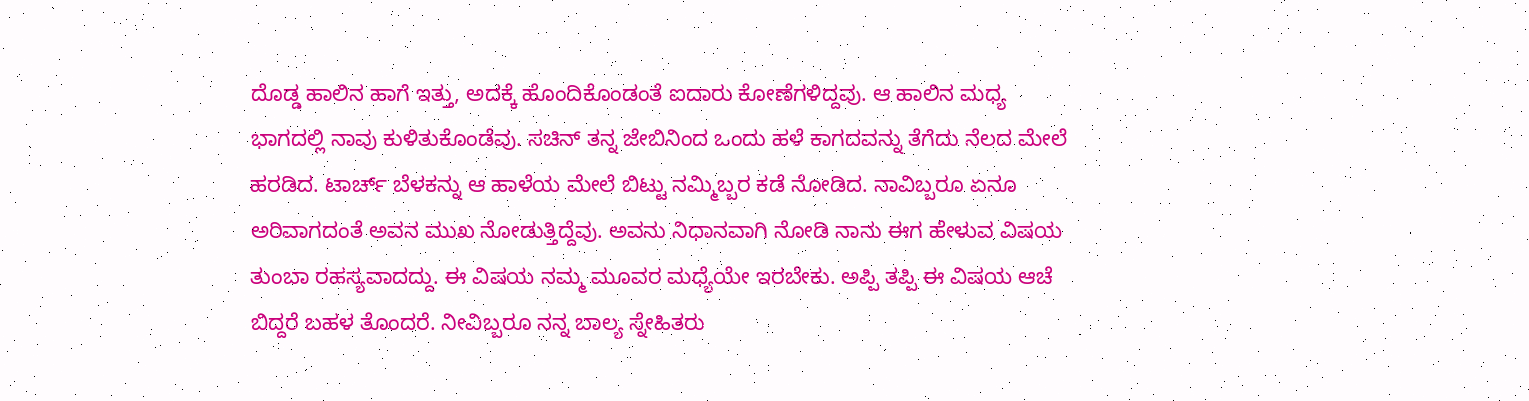ದೊಡ್ಡ ಹಾಲಿನ ಹಾಗೆ ಇತ್ತು, ಅದಕ್ಕೆ ಹೊಂದಿಕೊಂಡಂತೆ ಐದಾರು ಕೋಣೆಗಳಿದ್ದವು. ಆ ಹಾಲಿನ ಮಧ್ಯ ಭಾಗದಲ್ಲಿ ನಾವು ಕುಳಿತುಕೊಂಡೆವು. ಸಚಿನ್ ತನ್ನ ಜೇಬಿನಿಂದ ಒಂದು ಹಳೆ ಕಾಗದವನ್ನು ತೆಗೆದು ನೆಲದ ಮೇಲೆ ಹರಡಿದ. ಟಾರ್ಚ್ ಬೆಳಕನ್ನು ಆ ಹಾಳೆಯ ಮೇಲೆ ಬಿಟ್ಟು ನಮ್ಮಿಬ್ಬರ ಕಡೆ ನೋಡಿದ. ನಾವಿಬ್ಬರೂ ಏನೂ ಅರಿವಾಗದಂತೆ ಅವನ ಮುಖ ನೋಡುತ್ತಿದ್ದೆವು. ಅವನು ನಿಧಾನವಾಗಿ ನೋಡಿ ನಾನು ಈಗ ಹೇಳುವ ವಿಷಯ ತುಂಬಾ ರಹಸ್ಯವಾದದ್ದು. ಈ ವಿಷಯ ನಮ್ಮ ಮೂವರ ಮಧ್ಯೆಯೇ ಇರಬೇಕು. ಅಪ್ಪಿ ತಪ್ಪಿ ಈ ವಿಷಯ ಆಚೆ ಬಿದ್ದರೆ ಬಹಳ ತೊಂದರೆ. ನೀವಿಬ್ಬರೂ ನನ್ನ ಬಾಲ್ಯ ಸ್ನೇಹಿತರು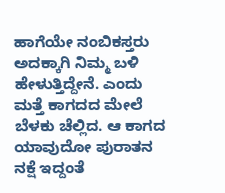ಹಾಗೆಯೇ ನಂಬಿಕಸ್ತರು ಅದಕ್ಕಾಗಿ ನಿಮ್ಮ ಬಳಿ ಹೇಳುತ್ತಿದ್ದೇನೆ. ಎಂದು ಮತ್ತೆ ಕಾಗದದ ಮೇಲೆ ಬೆಳಕು ಚೆಲ್ಲಿದ. ಆ ಕಾಗದ ಯಾವುದೋ ಪುರಾತನ ನಕ್ಷೆ ಇದ್ದಂತೆ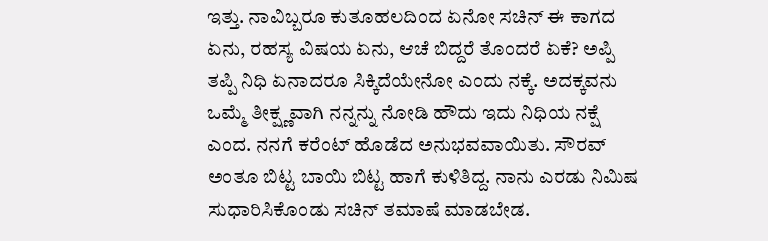ಇತ್ತು. ನಾವಿಬ್ಬರೂ ಕುತೂಹಲದಿಂದ ಏನೋ ಸಚಿನ್ ಈ ಕಾಗದ ಏನು, ರಹಸ್ಯ ವಿಷಯ ಏನು, ಆಚೆ ಬಿದ್ದರೆ ತೊಂದರೆ ಏಕೆ? ಅಪ್ಪಿ ತಪ್ಪಿ ನಿಧಿ ಏನಾದರೂ ಸಿಕ್ಕಿದೆಯೇನೋ ಎಂದು ನಕ್ಕೆ. ಅದಕ್ಕವನು ಒಮ್ಮೆ ತೀಕ್ಷ್ಣವಾಗಿ ನನ್ನನ್ನು ನೋಡಿ ಹೌದು ಇದು ನಿಧಿಯ ನಕ್ಷೆ ಎಂದ. ನನಗೆ ಕರೆಂಟ್ ಹೊಡೆದ ಅನುಭವವಾಯಿತು. ಸೌರವ್ ಅಂತೂ ಬಿಟ್ಟ ಬಾಯಿ ಬಿಟ್ಟ ಹಾಗೆ ಕುಳಿತಿದ್ದ. ನಾನು ಎರಡು ನಿಮಿಷ ಸುಧಾರಿಸಿಕೊಂಡು ಸಚಿನ್ ತಮಾಷೆ ಮಾಡಬೇಡ.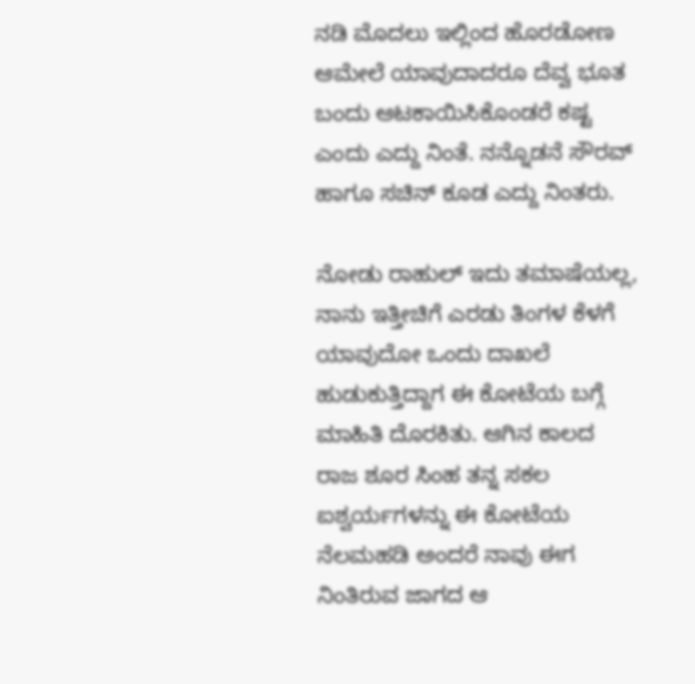ನಡಿ ಮೊದಲು ಇಲ್ಲಿಂದ ಹೊರಡೋಣ ಆಮೇಲೆ ಯಾವುದಾದರೂ ದೆವ್ವ ಭೂತ ಬಂದು ಆಟಕಾಯಿಸಿಕೊಂಡರೆ ಕಷ್ಟ ಎಂದು ಎದ್ದು ನಿಂತೆ. ನನ್ನೊಡನೆ ಸೌರವ್ ಹಾಗೂ ಸಚಿನ್ ಕೂಡ ಎದ್ದು ನಿಂತರು.

ನೋಡು ರಾಹುಲ್ ಇದು ತಮಾಷೆಯಲ್ಲ, ನಾನು ಇತ್ತೀಚಿಗೆ ಎರಡು ತಿಂಗಳ ಕೆಳಗೆ ಯಾವುದೋ ಒಂದು ದಾಖಲೆ ಹುಡುಕುತ್ತಿದ್ದಾಗ ಈ ಕೋಟೆಯ ಬಗ್ಗೆ ಮಾಹಿತಿ ದೊರಕಿತು. ಆಗಿನ ಕಾಲದ ರಾಜ ಶೂರ ಸಿಂಹ ತನ್ನ ಸಕಲ ಐಶ್ವರ್ಯಗಳನ್ನು ಈ ಕೋಟೆಯ ನೆಲಮಹಡಿ ಅಂದರೆ ನಾವು ಈಗ ನಿಂತಿರುವ ಜಾಗದ ಆ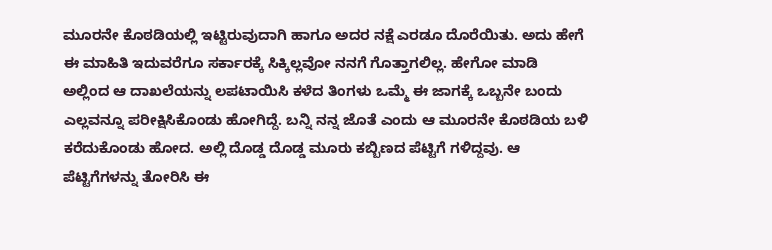ಮೂರನೇ ಕೊಠಡಿಯಲ್ಲಿ ಇಟ್ಟಿರುವುದಾಗಿ ಹಾಗೂ ಅದರ ನಕ್ಷೆ ಎರಡೂ ದೊರೆಯಿತು. ಅದು ಹೇಗೆ ಈ ಮಾಹಿತಿ ಇದುವರೆಗೂ ಸರ್ಕಾರಕ್ಕೆ ಸಿಕ್ಕಿಲ್ಲವೋ ನನಗೆ ಗೊತ್ತಾಗಲಿಲ್ಲ. ಹೇಗೋ ಮಾಡಿ ಅಲ್ಲಿಂದ ಆ ದಾಖಲೆಯನ್ನು ಲಪಟಾಯಿಸಿ ಕಳೆದ ತಿಂಗಳು ಒಮ್ಮೆ ಈ ಜಾಗಕ್ಕೆ ಒಬ್ಬನೇ ಬಂದು ಎಲ್ಲವನ್ನೂ ಪರೀಕ್ಷಿಸಿಕೊಂಡು ಹೋಗಿದ್ದೆ. ಬನ್ನಿ ನನ್ನ ಜೊತೆ ಎಂದು ಆ ಮೂರನೇ ಕೊಠಡಿಯ ಬಳಿ ಕರೆದುಕೊಂಡು ಹೋದ. ಅಲ್ಲಿ ದೊಡ್ಡ ದೊಡ್ಡ ಮೂರು ಕಬ್ಬಿಣದ ಪೆಟ್ಟಿಗೆ ಗಳಿದ್ದವು. ಆ ಪೆಟ್ಟಿಗೆಗಳನ್ನು ತೋರಿಸಿ ಈ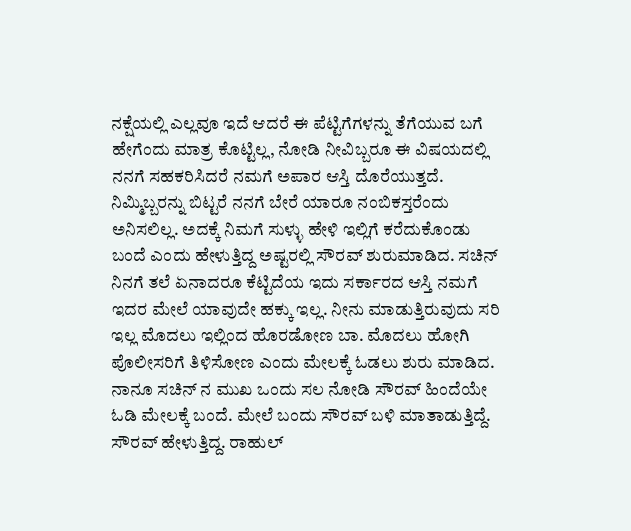ನಕ್ಷೆಯಲ್ಲಿ ಎಲ್ಲವೂ ಇದೆ ಆದರೆ ಈ ಪೆಟ್ಟಿಗೆಗಳನ್ನು ತೆಗೆಯುವ ಬಗೆ ಹೇಗೆಂದು ಮಾತ್ರ ಕೊಟ್ಟಿಲ್ಲ, ನೋಡಿ ನೀವಿಬ್ಬರೂ ಈ ವಿಷಯದಲ್ಲಿ ನನಗೆ ಸಹಕರಿಸಿದರೆ ನಮಗೆ ಅಪಾರ ಆಸ್ತಿ ದೊರೆಯುತ್ತದೆ. ನಿಮ್ಮಿಬ್ಬರನ್ನು ಬಿಟ್ಟರೆ ನನಗೆ ಬೇರೆ ಯಾರೂ ನಂಬಿಕಸ್ತರೆಂದು ಅನಿಸಲಿಲ್ಲ. ಅದಕ್ಕೆ ನಿಮಗೆ ಸುಳ್ಳು ಹೇಳಿ ಇಲ್ಲಿಗೆ ಕರೆದುಕೊಂಡು ಬಂದೆ ಎಂದು ಹೇಳುತ್ತಿದ್ದ ಅಷ್ಟರಲ್ಲಿ ಸೌರವ್ ಶುರುಮಾಡಿದ. ಸಚಿನ್ ನಿನಗೆ ತಲೆ ಏನಾದರೂ ಕೆಟ್ಟಿದೆಯ ಇದು ಸರ್ಕಾರದ ಆಸ್ತಿ ನಮಗೆ ಇದರ ಮೇಲೆ ಯಾವುದೇ ಹಕ್ಕು ಇಲ್ಲ. ನೀನು ಮಾಡುತ್ತಿರುವುದು ಸರಿ ಇಲ್ಲ ಮೊದಲು ಇಲ್ಲಿಂದ ಹೊರಡೋಣ ಬಾ. ಮೊದಲು ಹೋಗಿ ಪೊಲೀಸರಿಗೆ ತಿಳಿಸೋಣ ಎಂದು ಮೇಲಕ್ಕೆ ಓಡಲು ಶುರು ಮಾಡಿದ. ನಾನೂ ಸಚಿನ್ ನ ಮುಖ ಒಂದು ಸಲ ನೋಡಿ ಸೌರವ್ ಹಿಂದೆಯೇ ಓಡಿ ಮೇಲಕ್ಕೆ ಬಂದೆ. ಮೇಲೆ ಬಂದು ಸೌರವ್ ಬಳಿ ಮಾತಾಡುತ್ತಿದ್ದೆ. ಸೌರವ್ ಹೇಳುತ್ತಿದ್ದ. ರಾಹುಲ್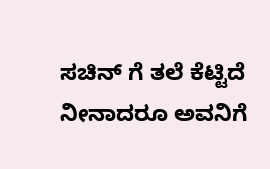ಸಚಿನ್ ಗೆ ತಲೆ ಕೆಟ್ಟಿದೆ ನೀನಾದರೂ ಅವನಿಗೆ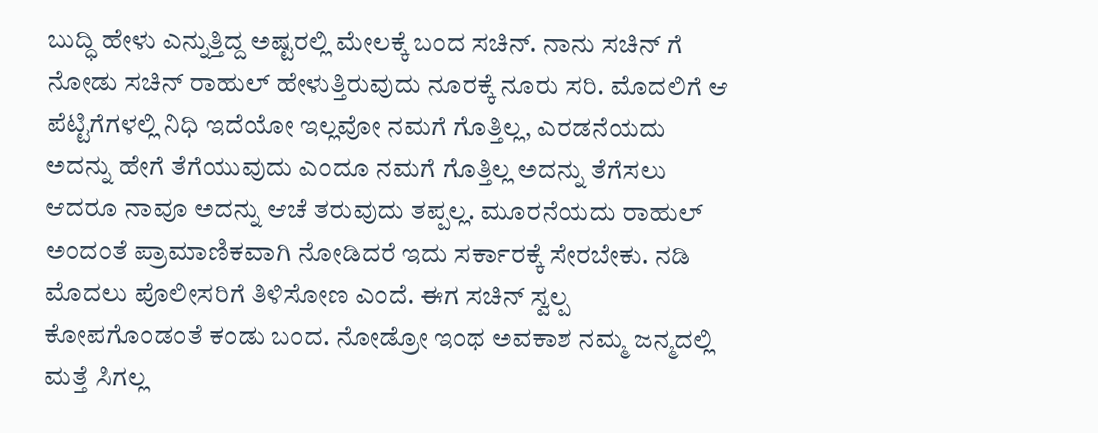ಬುದ್ಧಿ ಹೇಳು ಎನ್ನುತ್ತಿದ್ದ ಅಷ್ಟರಲ್ಲಿ ಮೇಲಕ್ಕೆ ಬಂದ ಸಚಿನ್. ನಾನು ಸಚಿನ್ ಗೆ ನೋಡು ಸಚಿನ್ ರಾಹುಲ್ ಹೇಳುತ್ತಿರುವುದು ನೂರಕ್ಕೆ ನೂರು ಸರಿ. ಮೊದಲಿಗೆ ಆ ಪೆಟ್ಟಿಗೆಗಳಲ್ಲಿ ನಿಧಿ ಇದೆಯೋ ಇಲ್ಲವೋ ನಮಗೆ ಗೊತ್ತಿಲ್ಲ, ಎರಡನೆಯದು ಅದನ್ನು ಹೇಗೆ ತೆಗೆಯುವುದು ಎಂದೂ ನಮಗೆ ಗೊತ್ತಿಲ್ಲ ಅದನ್ನು ತೆಗೆಸಲು ಆದರೂ ನಾವೂ ಅದನ್ನು ಆಚೆ ತರುವುದು ತಪ್ಪಲ್ಲ. ಮೂರನೆಯದು ರಾಹುಲ್ ಅಂದಂತೆ ಪ್ರಾಮಾಣಿಕವಾಗಿ ನೋಡಿದರೆ ಇದು ಸರ್ಕಾರಕ್ಕೆ ಸೇರಬೇಕು. ನಡಿ ಮೊದಲು ಪೊಲೀಸರಿಗೆ ತಿಳಿಸೋಣ ಎಂದೆ. ಈಗ ಸಚಿನ್ ಸ್ವಲ್ಪ ಕೋಪಗೊಂಡಂತೆ ಕಂಡು ಬಂದ. ನೋಡ್ರೋ ಇಂಥ ಅವಕಾಶ ನಮ್ಮ ಜನ್ಮದಲ್ಲಿ ಮತ್ತೆ ಸಿಗಲ್ಲ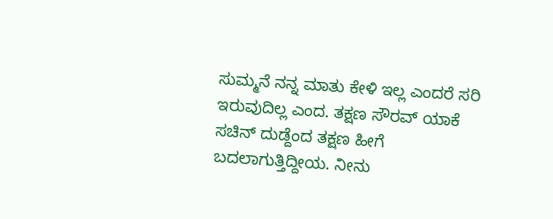ಸುಮ್ಮನೆ ನನ್ನ ಮಾತು ಕೇಳಿ ಇಲ್ಲ ಎಂದರೆ ಸರಿ ಇರುವುದಿಲ್ಲ ಎಂದ. ತಕ್ಷಣ ಸೌರವ್ ಯಾಕೆ ಸಚಿನ್ ದುಡ್ದೆಂದ ತಕ್ಷಣ ಹೀಗೆ ಬದಲಾಗುತ್ತಿದ್ದೀಯ. ನೀನು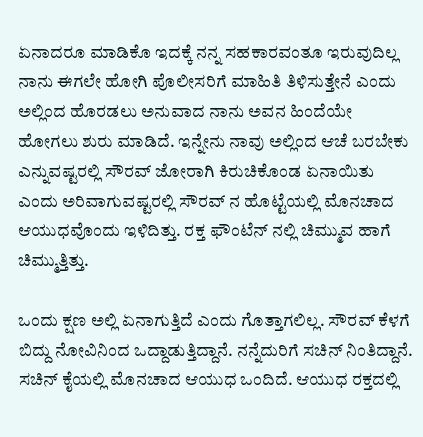ಏನಾದರೂ ಮಾಡಿಕೊ ಇದಕ್ಕೆ ನನ್ನ ಸಹಕಾರವಂತೂ ಇರುವುದಿಲ್ಲ ನಾನು ಈಗಲೇ ಹೋಗಿ ಪೊಲೀಸರಿಗೆ ಮಾಹಿತಿ ತಿಳಿಸುತ್ತೇನೆ ಎಂದು ಅಲ್ಲಿಂದ ಹೊರಡಲು ಅನುವಾದ ನಾನು ಅವನ ಹಿಂದೆಯೇ ಹೋಗಲು ಶುರು ಮಾಡಿದೆ. ಇನ್ನೇನು ನಾವು ಅಲ್ಲಿಂದ ಆಚೆ ಬರಬೇಕು ಎನ್ನುವಷ್ಟರಲ್ಲಿ ಸೌರವ್ ಜೋರಾಗಿ ಕಿರುಚಿಕೊಂಡ ಏನಾಯಿತು ಎಂದು ಅರಿವಾಗುವಷ್ಟರಲ್ಲಿ ಸೌರವ್ ನ ಹೊಟ್ಟೆಯಲ್ಲಿ ಮೊನಚಾದ ಆಯುಧವೊಂದು ಇಳಿದಿತ್ತು. ರಕ್ತ ಫೌಂಟೆನ್ ನಲ್ಲಿ ಚಿಮ್ಮುವ ಹಾಗೆ ಚಿಮ್ಮುತ್ತಿತ್ತು.

ಒಂದು ಕ್ಷಣ ಅಲ್ಲಿ ಏನಾಗುತ್ತಿದೆ ಎಂದು ಗೊತ್ತಾಗಲಿಲ್ಲ. ಸೌರವ್ ಕೆಳಗೆ ಬಿದ್ದು ನೋವಿನಿಂದ ಒದ್ದಾಡುತ್ತಿದ್ದಾನೆ. ನನ್ನೆದುರಿಗೆ ಸಚಿನ್ ನಿಂತಿದ್ದಾನೆ. ಸಚಿನ್ ಕೈಯಲ್ಲಿ ಮೊನಚಾದ ಆಯುಧ ಒಂದಿದೆ. ಆಯುಧ ರಕ್ತದಲ್ಲಿ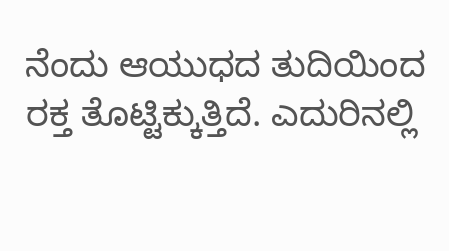ನೆಂದು ಆಯುಧದ ತುದಿಯಿಂದ ರಕ್ತ ತೊಟ್ಟಿಕ್ಕುತ್ತಿದೆ. ಎದುರಿನಲ್ಲಿ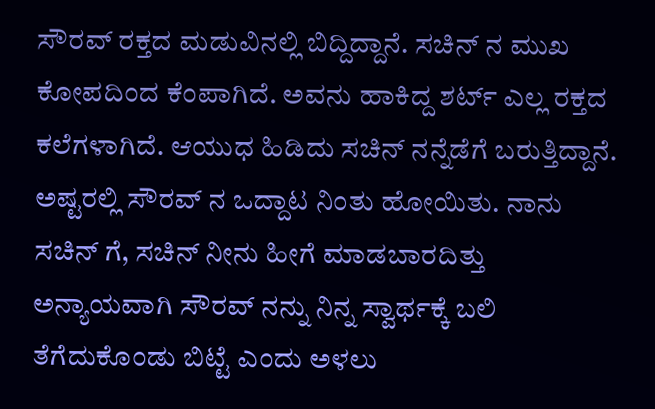ಸೌರವ್ ರಕ್ತದ ಮಡುವಿನಲ್ಲಿ ಬಿದ್ದಿದ್ದಾನೆ. ಸಚಿನ್ ನ ಮುಖ ಕೋಪದಿಂದ ಕೆಂಪಾಗಿದೆ. ಅವನು ಹಾಕಿದ್ದ ಶರ್ಟ್ ಎಲ್ಲ ರಕ್ತದ ಕಲೆಗಳಾಗಿದೆ. ಆಯುಧ ಹಿಡಿದು ಸಚಿನ್ ನನ್ನೆಡೆಗೆ ಬರುತ್ತಿದ್ದಾನೆ. ಅಷ್ಟರಲ್ಲಿ ಸೌರವ್ ನ ಒದ್ದಾಟ ನಿಂತು ಹೋಯಿತು. ನಾನು ಸಚಿನ್ ಗೆ, ಸಚಿನ್ ನೀನು ಹೀಗೆ ಮಾಡಬಾರದಿತ್ತು ಅನ್ಯಾಯವಾಗಿ ಸೌರವ್ ನನ್ನು ನಿನ್ನ ಸ್ವಾರ್ಥಕ್ಕೆ ಬಲಿ ತೆಗೆದುಕೊಂಡು ಬಿಟ್ಟೆ ಎಂದು ಅಳಲು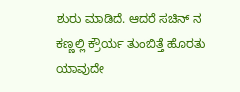ಶುರು ಮಾಡಿದೆ. ಆದರೆ ಸಚಿನ್ ನ ಕಣ್ಣಲ್ಲಿ ಕ್ರೌರ್ಯ ತುಂಬಿತ್ತೆ ಹೊರತು ಯಾವುದೇ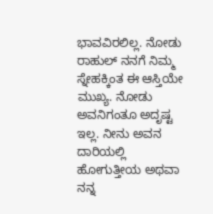ಭಾವವಿರಲಿಲ್ಲ. ನೋಡು ರಾಹುಲ್ ನನಗೆ ನಿಮ್ಮ ಸ್ನೇಹಕ್ಕಿಂತ ಈ ಆಸ್ತಿಯೇ ಮುಖ್ಯ. ನೋಡು ಅವನಿಗಂತೂ ಅದೃಷ್ಟ ಇಲ್ಲ. ನೀನು ಅವನ ದಾರಿಯಲ್ಲಿ ಹೋಗುತ್ತೀಯ ಅಥವಾ ನನ್ನ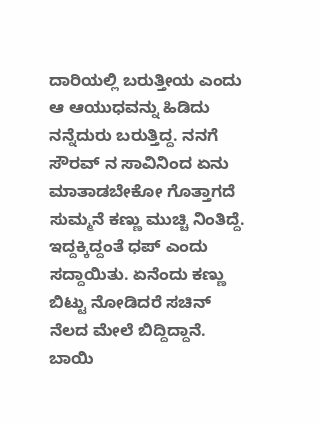ದಾರಿಯಲ್ಲಿ ಬರುತ್ತೀಯ ಎಂದು ಆ ಆಯುಧವನ್ನು ಹಿಡಿದು ನನ್ನೆದುರು ಬರುತ್ತಿದ್ದ. ನನಗೆ ಸೌರವ್ ನ ಸಾವಿನಿಂದ ಏನು ಮಾತಾಡಬೇಕೋ ಗೊತ್ತಾಗದೆ ಸುಮ್ಮನೆ ಕಣ್ಣು ಮುಚ್ಚಿ ನಿಂತಿದ್ದೆ. ಇದ್ದಕ್ಕಿದ್ದಂತೆ ಧಪ್ ಎಂದು ಸದ್ದಾಯಿತು. ಏನೆಂದು ಕಣ್ಣು ಬಿಟ್ಟು ನೋಡಿದರೆ ಸಚಿನ್ ನೆಲದ ಮೇಲೆ ಬಿದ್ದಿದ್ದಾನೆ. ಬಾಯಿ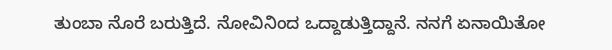ತುಂಬಾ ನೊರೆ ಬರುತ್ತಿದೆ. ನೋವಿನಿಂದ ಒದ್ದಾಡುತ್ತಿದ್ದಾನೆ. ನನಗೆ ಏನಾಯಿತೋ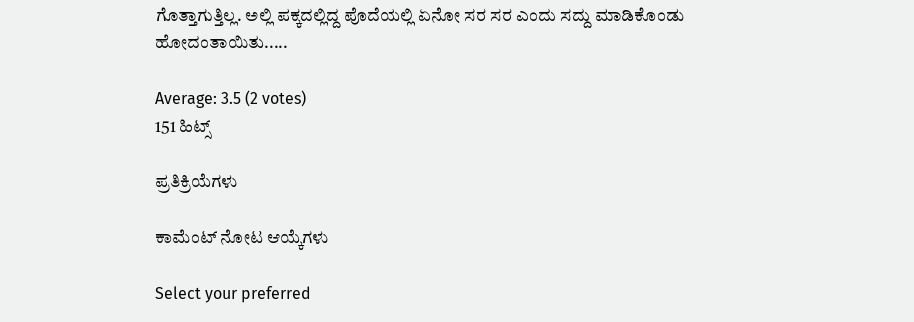ಗೊತ್ತಾಗುತ್ತಿಲ್ಲ. ಅಲ್ಲಿ ಪಕ್ಕದಲ್ಲಿದ್ದ ಪೊದೆಯಲ್ಲಿ ಏನೋ ಸರ ಸರ ಎಂದು ಸದ್ದು ಮಾಡಿಕೊಂಡು ಹೋದಂತಾಯಿತು.....

Average: 3.5 (2 votes)
151 ಹಿಟ್ಸ್

ಪ್ರತಿಕ್ರಿಯೆಗಳು

ಕಾಮೆಂಟ್ ನೋಟ ಆಯ್ಕೆಗಳು

Select your preferred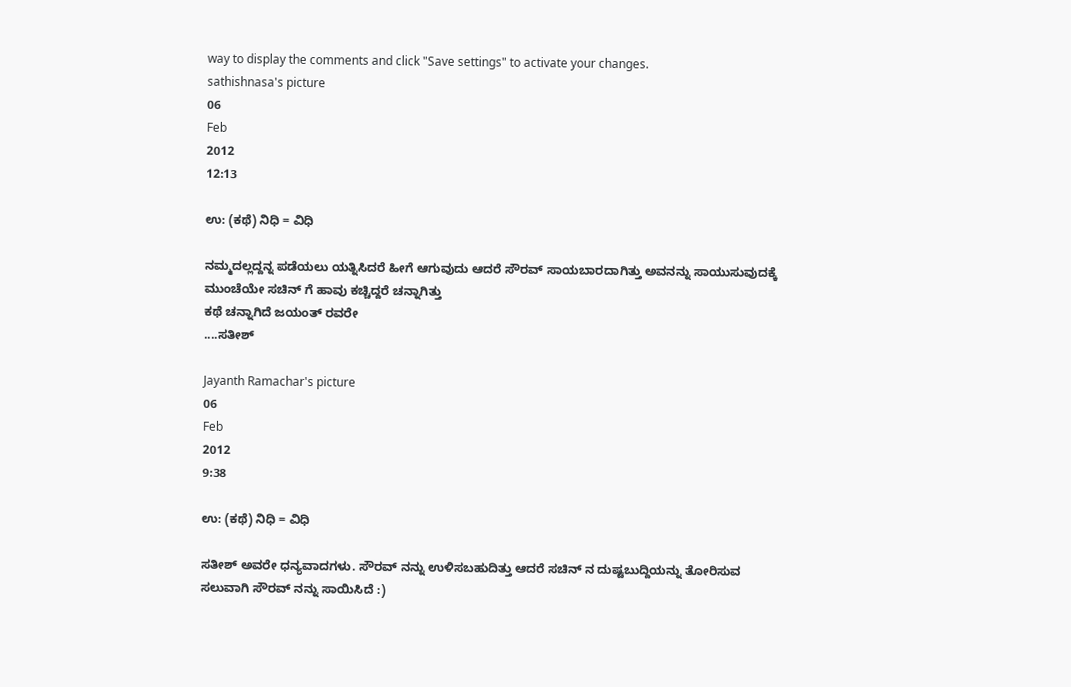way to display the comments and click "Save settings" to activate your changes.
sathishnasa's picture
06
Feb
2012
12:13

ಉ: (ಕಥೆ) ನಿಧಿ ‍‍= ವಿಧಿ

ನಮ್ಮದಲ್ಲದ್ದನ್ನ ಪಡೆಯಲು ಯತ್ನಿಸಿದರೆ ಹೀಗೆ ಆಗುವುದು ಆದರೆ ಸೌರವ್ ಸಾಯಬಾರದಾಗಿತ್ತು ಅವನನ್ನು ಸಾಯುಸುವುದಕ್ಕೆ ಮುಂಚೆಯೇ ಸಚಿನ್ ಗೆ ಹಾವು ಕಚ್ಚಿದ್ದರೆ ಚನ್ನಾಗಿತ್ತು
ಕಥೆ ಚನ್ನಾಗಿದೆ ಜಯಂತ್ ರವರೇ
....ಸತೀಶ್

Jayanth Ramachar's picture
06
Feb
2012
9:38

ಉ: (ಕಥೆ) ನಿಧಿ ‍‍= ವಿಧಿ

ಸತೀಶ್ ಅವರೇ ಧನ್ಯವಾದಗಳು. ಸೌರವ್ ನನ್ನು ಉಳಿಸಬಹುದಿತ್ತು ಆದರೆ ಸಚಿನ್ ನ ದುಷ್ಟಬುದ್ದಿಯನ್ನು ತೋರಿಸುವ ಸಲುವಾಗಿ ಸೌರವ್ ನನ್ನು ಸಾಯಿಸಿದೆ :)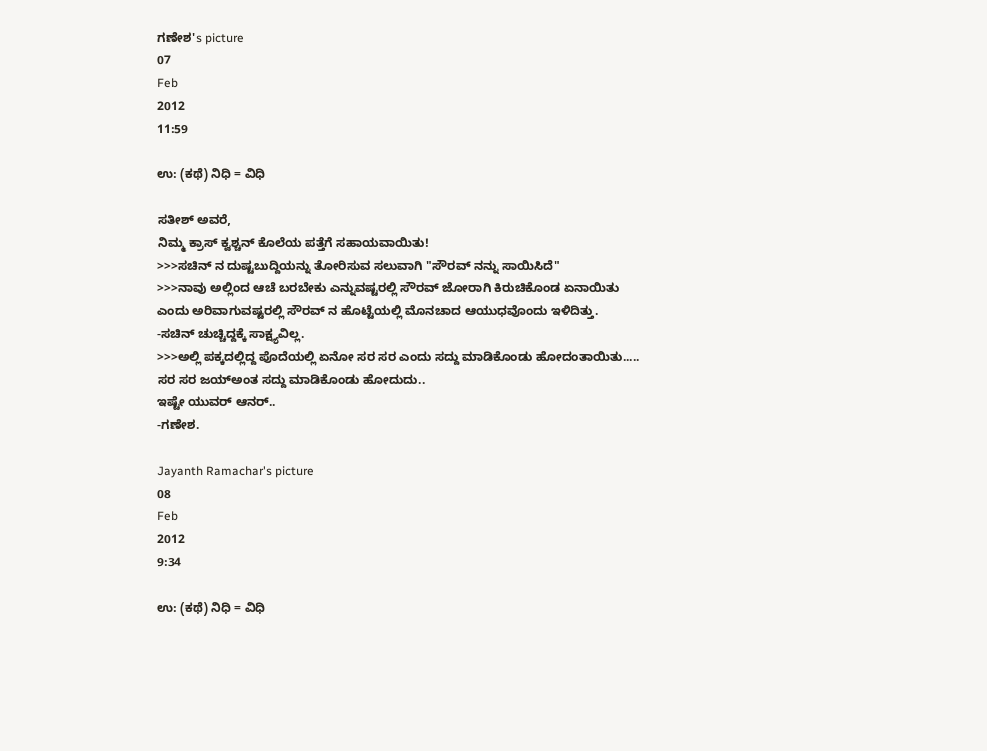ಗಣೇಶ's picture
07
Feb
2012
11:59

ಉ: (ಕಥೆ) ನಿಧಿ ‍‍= ವಿಧಿ

ಸತೀಶ್ ಅವರೆ,
ನಿಮ್ಮ ಕ್ರಾಸ್ ಕ್ವಶ್ಚನ್ ಕೊಲೆಯ ಪತ್ತೆಗೆ ಸಹಾಯವಾಯಿತು!
>>>ಸಚಿನ್ ನ ದುಷ್ಟಬುದ್ದಿಯನ್ನು ತೋರಿಸುವ ಸಲುವಾಗಿ "ಸೌರವ್ ನನ್ನು ಸಾಯಿಸಿದೆ"
>>>ನಾವು ಅಲ್ಲಿಂದ ಆಚೆ ಬರಬೇಕು ಎನ್ನುವಷ್ಟರಲ್ಲಿ ಸೌರವ್ ಜೋರಾಗಿ ಕಿರುಚಿಕೊಂಡ ಏನಾಯಿತು ಎಂದು ಅರಿವಾಗುವಷ್ಟರಲ್ಲಿ ಸೌರವ್ ನ ಹೊಟ್ಟೆಯಲ್ಲಿ ಮೊನಚಾದ ಆಯುಧವೊಂದು ಇಳಿದಿತ್ತು.
-ಸಚಿನ್ ಚುಚ್ಚಿದ್ದಕ್ಕೆ ಸಾಕ್ಷ್ಯವಿಲ್ಲ.
>>>ಅಲ್ಲಿ ಪಕ್ಕದಲ್ಲಿದ್ದ ಪೊದೆಯಲ್ಲಿ ಏನೋ ಸರ ಸರ ಎಂದು ಸದ್ದು ಮಾಡಿಕೊಂಡು ಹೋದಂತಾಯಿತು.....
ಸರ ಸರ ಜಯ್‌ಅಂತ ಸದ್ದು ಮಾಡಿಕೊಂಡು ಹೋದುದು..
ಇಷ್ಟೇ ಯುವರ್ ಆನರ್..
-ಗಣೇಶ.

Jayanth Ramachar's picture
08
Feb
2012
9:34

ಉ: (ಕಥೆ) ನಿಧಿ ‍‍= ವಿಧಿ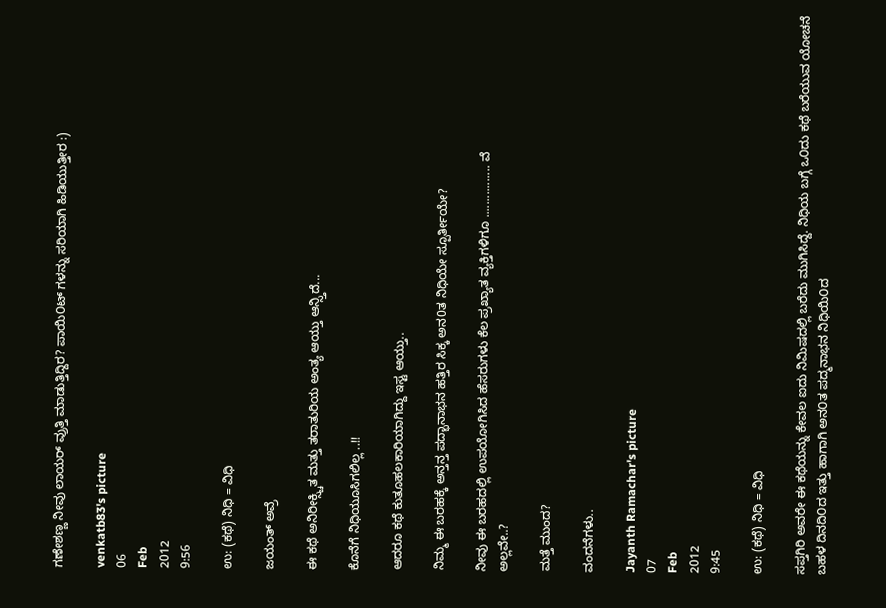ಗಣೇಶಣ್ಣ ನೀವು ಲಾಯರ್ ವ್ರುತ್ತಿ ಮಾಡುತ್ತಿದ್ದಿರ? ಪಾಯಿ೦ಟ್ ಗಳನ್ನು ಸರಿಯಾಗಿ ಹಿಡಿಯುತ್ತೀರ :)

venkatb83's picture
06
Feb
2012
9:56

ಉ: (ಕಥೆ) ನಿಧಿ ‍‍= ವಿಧಿ

ಜಯಂತ್ ಅವ್ರೆ

ಈ ಕಥೆ ಅನಿರೀಕ್ಸ್ಚಿತ ಮತ್ತು ತರಾತುರಿಯ ಅಂತ್ಯ ಆಯ್ತು ಆನ್ಸ್ತಿದೆ...

ಕೊನೆಗೆ ನಿಧಿಯೂಸಿಗಲಿಲ್ಲ ..!!

ಆದರೂ ಕಥೆ ಕುತೂಹಲಕಾರಿಯಾಗಿದ್ದು ಇಸ್ಟ ಆಯ್ತು..

ನಿಮ್ಮ ಈ ಬರಹಕ್ಕೆ ಅನ್ತನ್ತ ಪದ್ಭಾನಾಭನ ಹತ್ತಿರ ಸಿಕ್ಕ ಅನ0ತ ನಿಧಿಯೇ ಸ್ಪೂರ್ತೀಯೇ?

ನೀವು ಈ ಬರಹದಲ್ಲಿ ಉಪಯೋಗಿಸಿದ ಹೆಸರುಗಳು ಕೆಲ ಪ್ರಖ್ಯಾತ ವ್ಯಕ್ತಿಗಳಿಗೂ ................ ವೆ
ಅಲ್ಲವೇ..?

ಮತ್ತೆ ಮುಂದ?

ವಂದನೆಗಳು..

Jayanth Ramachar's picture
07
Feb
2012
9:45

ಉ: (ಕಥೆ) ನಿಧಿ ‍‍= ವಿಧಿ

ಸಪ್ತಗಿರಿ ಅವರೇ ಈ ಕಥೆಯನ್ನು ಕೇವಲ ಐದು ನಿಮಿಷದಲ್ಲಿ ಬರೆದು ಮುಗಿಸಿದ್ದೆ. ನಿಧಿಯ ಬಗ್ಗೆ ಒ೦ದು ಕಥೆ ಬರೆಯುವ ಯೋಚನೆ ಬಹಳ ದಿನದಿ೦ದ ಇತ್ತು ಹಾಗಾಗಿ ಅನ೦ತ ಪದ್ಮನಾಭನ ನಿಧಿಯಿ೦ದ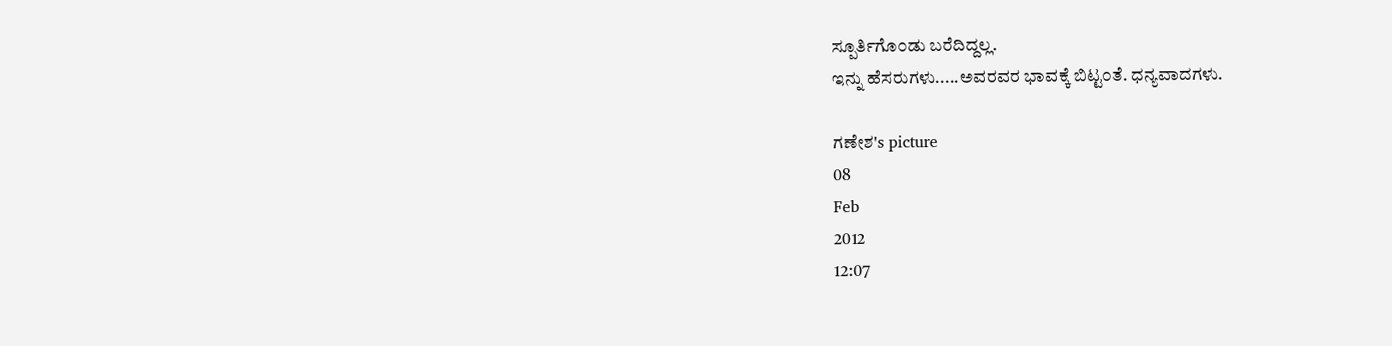ಸ್ಪೂರ್ತಿಗೊ೦ಡು ಬರೆದಿದ್ದಲ್ಲ.
ಇನ್ನು ಹೆಸರುಗಳು.....ಅವರವರ ಭಾವಕ್ಕೆ ಬಿಟ್ಟ೦ತೆ. ಧನ್ಯವಾದಗಳು.

ಗಣೇಶ's picture
08
Feb
2012
12:07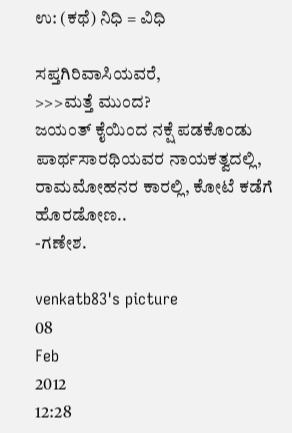ಉ: (ಕಥೆ) ನಿಧಿ ‍‍= ವಿಧಿ

ಸಪ್ತಗಿರಿವಾಸಿಯವರೆ,
>>>ಮತ್ತೆ ಮುಂದ?
ಜಯಂತ್ ಕೈಯಿಂದ ನಕ್ಷೆ ಪಡಕೊಂಡು ಪಾರ್ಥಸಾರಥಿಯವರ ನಾಯಕತ್ವದಲ್ಲಿ, ರಾಮಮೋಹನರ ಕಾರಲ್ಲಿ, ಕೋಟೆ ಕಡೆಗೆ ಹೊರಡೋಣ..
-ಗಣೇಶ.

venkatb83's picture
08
Feb
2012
12:28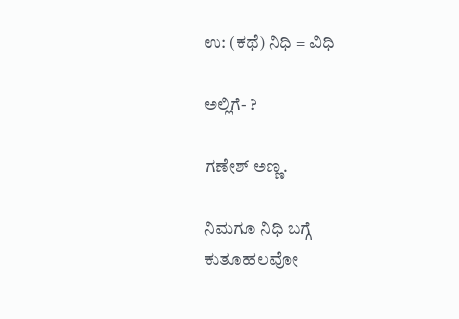ಉ: (ಕಥೆ) ನಿಧಿ ‍‍= ವಿಧಿ

ಅಲ್ಲಿಗೆ- ?

ಗಣೇಶ್ ಅಣ್ಣ.

ನಿಮಗೂ ನಿಧಿ ಬಗ್ಗೆ ಕುತೂಹಲವೋ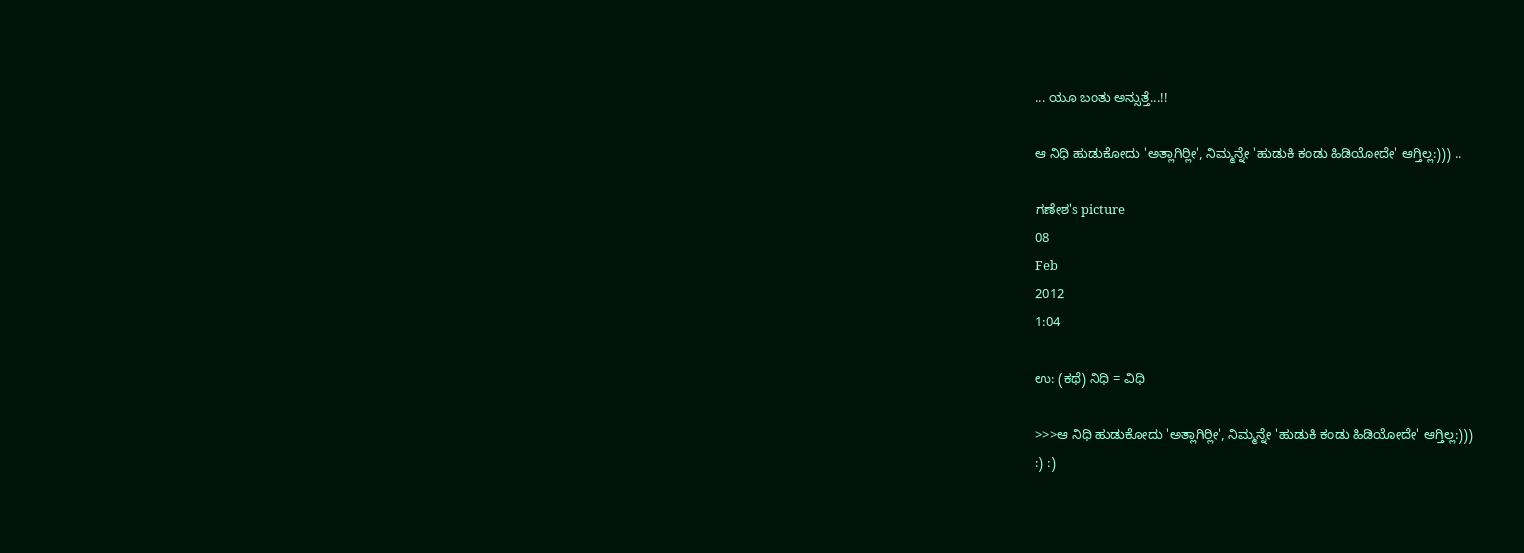... ಯೂ ಬಂತು ಅನ್ಸುತ್ತೆ...!!

ಆ ನಿಧಿ ಹುಡುಕೋದು 'ಅತ್ಲಾಗಿರ್‍ಲೀ', ನಿಮ್ಮನ್ನೇ 'ಹುಡುಕಿ ಕಂಡು ಹಿಡಿಯೋದೇ' ಆಗ್ತಿಲ್ಲ:))) ..

ಗಣೇಶ's picture
08
Feb
2012
1:04

ಉ: (ಕಥೆ) ನಿಧಿ ‍‍= ವಿಧಿ

>>>ಆ ನಿಧಿ ಹುಡುಕೋದು 'ಅತ್ಲಾಗಿರ್‍ಲೀ', ನಿಮ್ಮನ್ನೇ 'ಹುಡುಕಿ ಕಂಡು ಹಿಡಿಯೋದೇ' ಆಗ್ತಿಲ್ಲ:)))
:) :)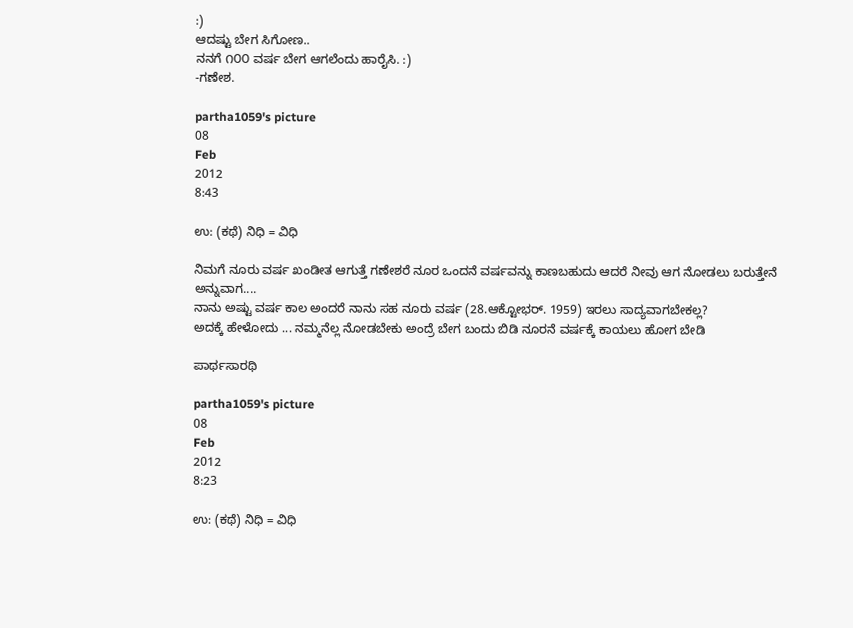:)
ಆದಷ್ಟು ಬೇಗ ಸಿಗೋಣ..
ನನಗೆ ೧೦೦ ವರ್ಷ ಬೇಗ ಆಗಲೆಂದು ಹಾರೈಸಿ. :)
-ಗಣೇಶ.

partha1059's picture
08
Feb
2012
8:43

ಉ: (ಕಥೆ) ನಿಧಿ ‍‍= ವಿಧಿ

ನಿಮಗೆ ನೂರು ವರ್ಷ ಖಂಡೀತ ಆಗುತ್ತೆ ಗಣೇಶರೆ ನೂರ ಒಂದನೆ ವರ್ಷವನ್ನು ಕಾಣಬಹುದು ಆದರೆ ನೀವು ಆಗ ನೋಡಲು ಬರುತ್ತೇನೆ ಅನ್ನುವಾಗ....
ನಾನು ಅಷ್ಟು ವರ್ಷ ಕಾಲ ಅಂದರೆ ನಾನು ಸಹ ನೂರು ವರ್ಷ (28.ಆಕ್ಟೋಭರ್. 1959) ಇರಲು ಸಾದ್ಯವಾಗಬೇಕಲ್ಲ?
ಅದಕ್ಕೆ ಹೇಳೋದು ... ನಮ್ಮನೆಲ್ಲ ನೋಡಬೇಕು ಅಂದ್ರೆ ಬೇಗ ಬಂದು ಬಿಡಿ ನೂರನೆ ವರ್ಷಕ್ಕೆ ಕಾಯಲು ಹೋಗ ಬೇಡಿ

ಪಾರ್ಥಸಾರಥಿ

partha1059's picture
08
Feb
2012
8:23

ಉ: (ಕಥೆ) ನಿಧಿ ‍‍= ವಿಧಿ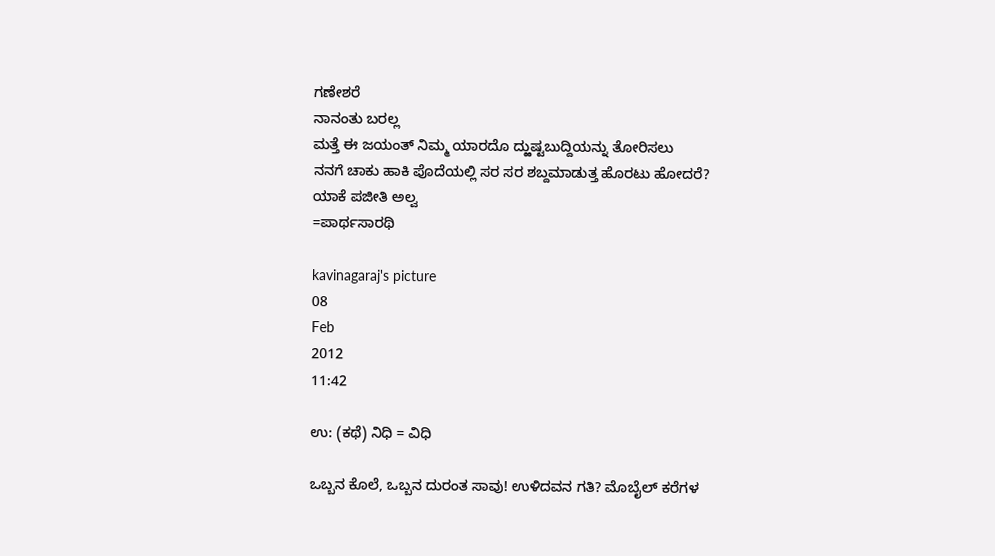ಗಣೇಶರೆ
ನಾನಂತು ಬರಲ್ಲ
ಮತ್ತೆ ಈ ಜಯಂತ್ ನಿಮ್ಮ ಯಾರದೊ ದ್ಱುಷ್ಟಬುದ್ದಿಯನ್ನು ತೋರಿಸಲು
ನನಗೆ ಚಾಕು ಹಾಕಿ ಪೊದೆಯಲ್ಲಿ ಸರ ಸರ ಶಬ್ದಮಾಡುತ್ತ ಹೊರಟು ಹೋದರೆ?
ಯಾಕೆ ಪಜೀತಿ ಅಲ್ವ
=ಪಾರ್ಥಸಾರಥಿ

kavinagaraj's picture
08
Feb
2012
11:42

ಉ: (ಕಥೆ) ನಿಧಿ ‍‍= ವಿಧಿ

ಒಬ್ಬನ ಕೊಲೆ, ಒಬ್ಬನ ದುರಂತ ಸಾವು! ಉಳಿದವನ ಗತಿ? ಮೊಬೈಲ್ ಕರೆಗಳ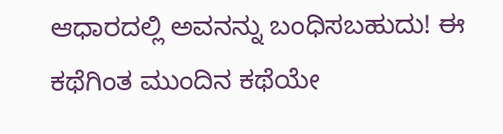ಆಧಾರದಲ್ಲಿ ಅವನನ್ನು ಬಂಧಿಸಬಹುದು! ಈ ಕಥೆಗಿಂತ ಮುಂದಿನ ಕಥೆಯೇ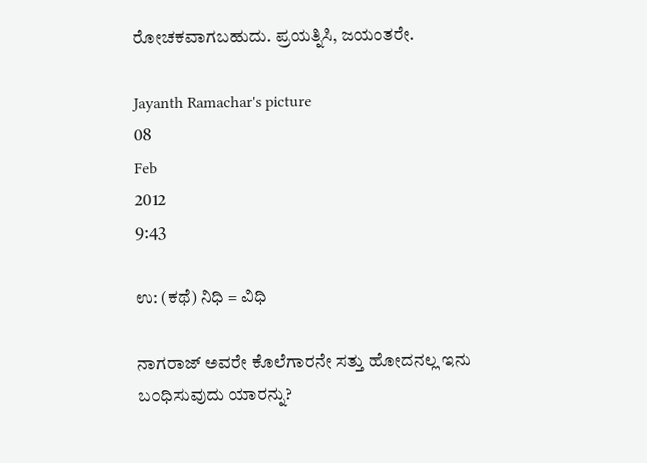ರೋಚಕವಾಗಬಹುದು. ಪ್ರಯತ್ನಿಸಿ, ಜಯಂತರೇ.

Jayanth Ramachar's picture
08
Feb
2012
9:43

ಉ: (ಕಥೆ) ನಿಧಿ ‍‍= ವಿಧಿ

ನಾಗರಾಜ್ ಅವರೇ ಕೊಲೆಗಾರನೇ ಸತ್ತು ಹೋದನಲ್ಲ ಇನು ಬ೦ಧಿಸುವುದು ಯಾರನ್ನು?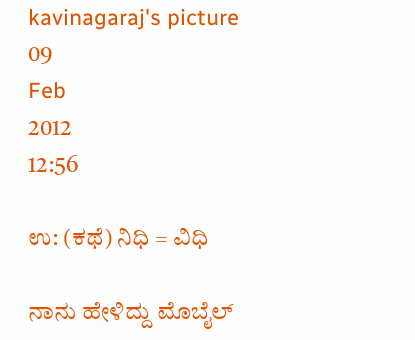kavinagaraj's picture
09
Feb
2012
12:56

ಉ: (ಕಥೆ) ನಿಧಿ ‍‍= ವಿಧಿ

ನಾನು ಹೇಳಿದ್ದು ಮೊಬೈಲ್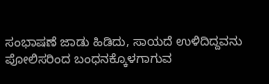ಸಂಭಾಷಣೆ ಜಾಡು ಹಿಡಿದು, ಸಾಯದೆ ಉಳಿದಿದ್ದವನು ಪೋಲಿಸರಿಂದ ಬಂಧನಕ್ಕೊಳಗಾಗುವ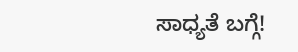ಸಾಧ್ಯತೆ ಬಗ್ಗೆ!